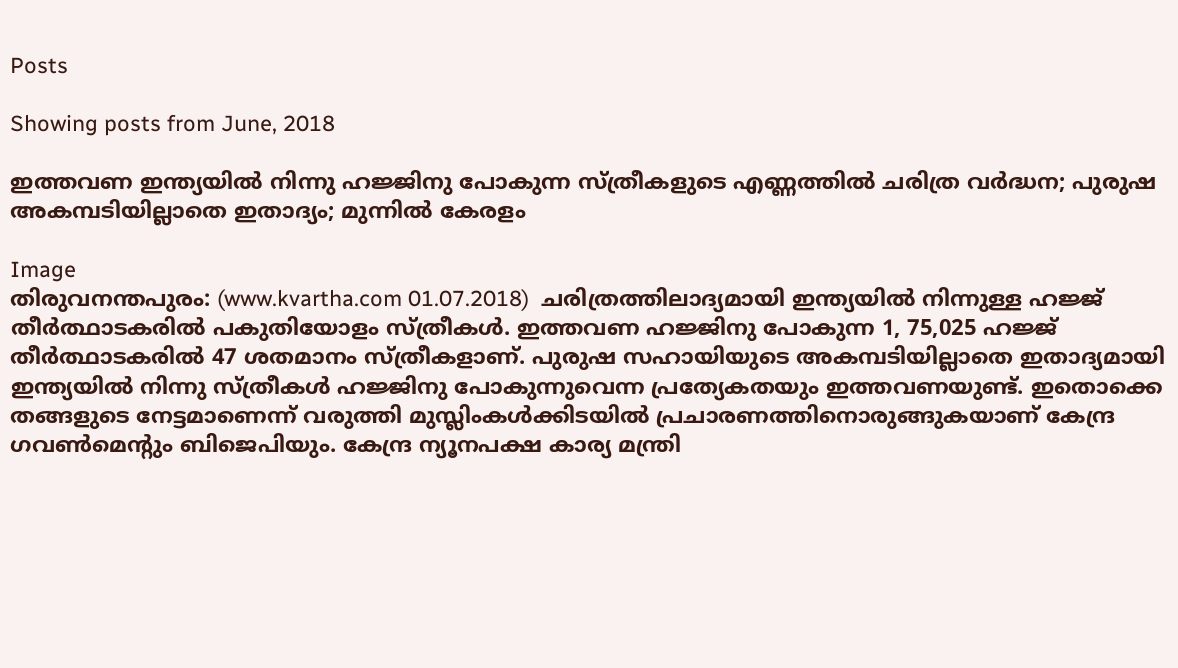Posts

Showing posts from June, 2018

ഇത്തവണ ഇന്ത്യയില്‍ നിന്നു ഹജ്ജിനു പോകുന്ന സ്ത്രീകളുടെ എണ്ണത്തില്‍ ചരിത്ര വര്‍ദ്ധന; പുരുഷ അകമ്പടിയില്ലാതെ ഇതാദ്യം; മുന്നില്‍ കേരളം

Image
തിരുവനന്തപുരം: (www.kvartha.com 01.07.2018)  ചരിത്രത്തിലാദ്യമായി ഇന്ത്യയില്‍ നിന്നുള്ള ഹജ്ജ് തീര്‍ത്ഥാടകരില്‍ പകുതിയോളം സ്ത്രീകള്‍. ഇത്തവണ ഹജ്ജിനു പോകുന്ന 1, 75,025 ഹജ്ജ് തീര്‍ത്ഥാടകരില്‍ 47 ശതമാനം സ്ത്രീകളാണ്. പുരുഷ സഹായിയുടെ അകമ്പടിയില്ലാതെ ഇതാദ്യമായി ഇന്ത്യയില്‍ നിന്നു സ്ത്രീകള്‍ ഹജ്ജിനു പോകുന്നുവെന്ന പ്രത്യേകതയും ഇത്തവണയുണ്ട്. ഇതൊക്കെ തങ്ങളുടെ നേട്ടമാണെന്ന് വരുത്തി മുസ്ലിംകള്‍ക്കിടയില്‍ പ്രചാരണത്തിനൊരുങ്ങുകയാണ് കേന്ദ്ര ഗവണ്‍മെന്റും ബിജെപിയും. കേന്ദ്ര ന്യൂനപക്ഷ കാര്യ മന്ത്രി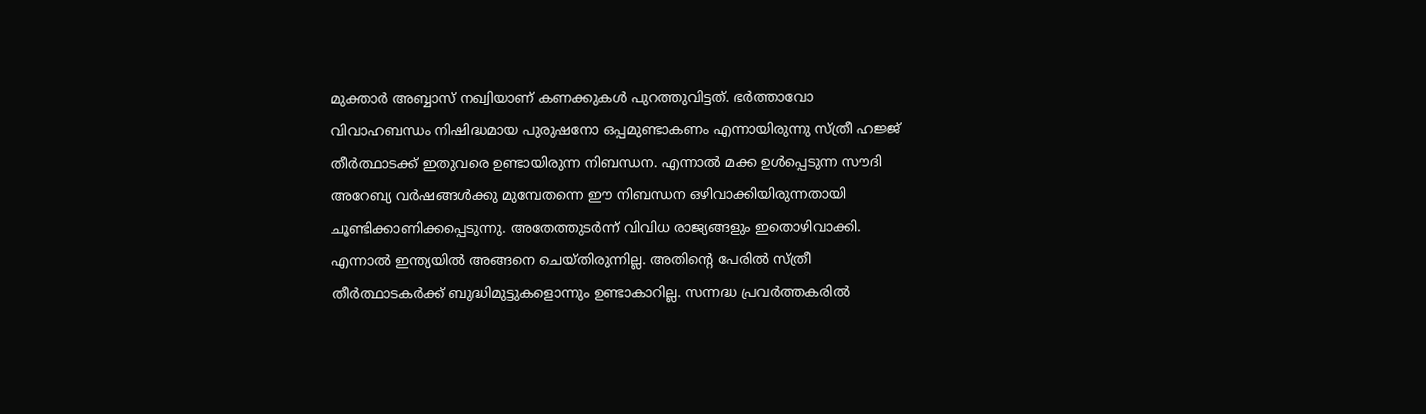മുക്താര്‍ അബ്ബാസ് നഖ്വിയാണ് കണക്കുകള്‍ പുറത്തുവിട്ടത്. ഭര്‍ത്താവോ വിവാഹബന്ധം നിഷിദ്ധമായ പുരുഷനോ ഒപ്പമുണ്ടാകണം എന്നായിരുന്നു സ്ത്രീ ഹജ്ജ് തീര്‍ത്ഥാടക്ക് ഇതുവരെ ഉണ്ടായിരുന്ന നിബന്ധന. എന്നാല്‍ മക്ക ഉള്‍പ്പെടുന്ന സൗദി അറേബ്യ വര്‍ഷങ്ങള്‍ക്കു മുമ്പേതന്നെ ഈ നിബന്ധന ഒഴിവാക്കിയിരുന്നതായി ചൂണ്ടിക്കാണിക്കപ്പെടുന്നു. അതേത്തുടര്‍ന്ന് വിവിധ രാജ്യങ്ങളും ഇതൊഴിവാക്കി. എന്നാല്‍ ഇന്ത്യയില്‍ അങ്ങനെ ചെയ്തിരുന്നില്ല. അതിന്റെ പേരില്‍ സ്ത്രീ തീര്‍ത്ഥാടകര്‍ക്ക് ബുദ്ധിമുട്ടുകളൊന്നും ഉണ്ടാകാറില്ല. സന്നദ്ധ പ്രവര്‍ത്തകരില്‍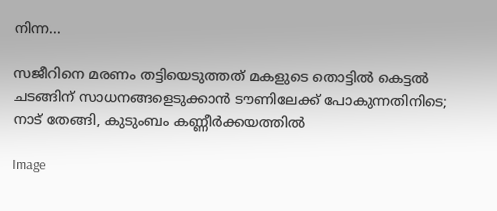നിന്ന...

സജീറിനെ മരണം തട്ടിയെടുത്തത് മകളുടെ തൊട്ടില്‍ കെട്ടല്‍ ചടങ്ങിന് സാധനങ്ങളെടുക്കാന്‍ ടൗണിലേക്ക് പോകുന്നതിനിടെ; നാട് തേങ്ങി, കുടുംബം കണ്ണീര്‍ക്കയത്തില്‍

Image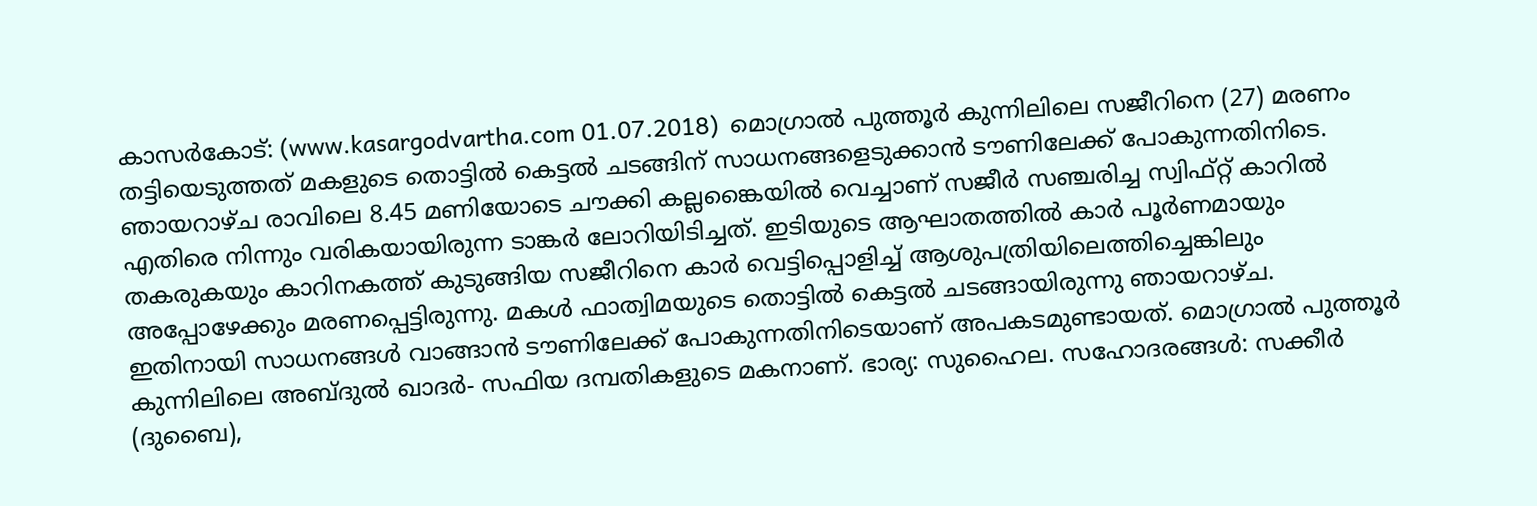കാസര്‍കോട്: (www.kasargodvartha.com 01.07.2018)  മൊഗ്രാല്‍ പുത്തൂര്‍ കുന്നിലിലെ സജീറിനെ (27) മരണം തട്ടിയെടുത്തത് മകളുടെ തൊട്ടില്‍ കെട്ടല്‍ ചടങ്ങിന് സാധനങ്ങളെടുക്കാന്‍ ടൗണിലേക്ക് പോകുന്നതിനിടെ. ഞായറാഴ്ച രാവിലെ 8.45 മണിയോടെ ചൗക്കി കല്ലങ്കൈയില്‍ വെച്ചാണ് സജീര്‍ സഞ്ചരിച്ച സ്വിഫ്റ്റ് കാറില്‍ എതിരെ നിന്നും വരികയായിരുന്ന ടാങ്കര്‍ ലോറിയിടിച്ചത്. ഇടിയുടെ ആഘാതത്തില്‍ കാര്‍ പൂര്‍ണമായും തകരുകയും കാറിനകത്ത് കുടുങ്ങിയ സജീറിനെ കാര്‍ വെട്ടിപ്പൊളിച്ച് ആശുപത്രിയിലെത്തിച്ചെങ്കിലും അപ്പോഴേക്കും മരണപ്പെട്ടിരുന്നു. മകള്‍ ഫാത്വിമയുടെ തൊട്ടില്‍ കെട്ടല്‍ ചടങ്ങായിരുന്നു ഞായറാഴ്ച. ഇതിനായി സാധനങ്ങള്‍ വാങ്ങാന്‍ ടൗണിലേക്ക് പോകുന്നതിനിടെയാണ് അപകടമുണ്ടായത്. മൊഗ്രാല്‍ പുത്തൂര്‍ കുന്നിലിലെ അബ്ദുല്‍ ഖാദര്‍- സഫിയ ദമ്പതികളുടെ മകനാണ്. ഭാര്യ: സുഹൈല. സഹോദരങ്ങള്‍: സക്കീര്‍ (ദുബൈ),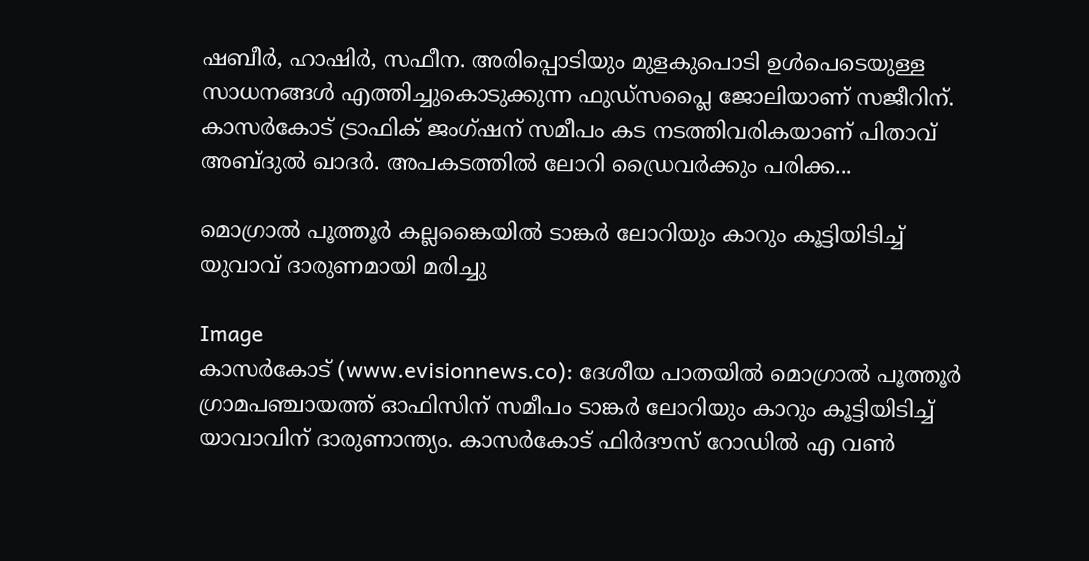ഷബീര്‍, ഹാഷിര്‍, സഫീന. അരിപ്പൊടിയും മുളകുപൊടി ഉള്‍പെടെയുള്ള സാധനങ്ങള്‍ എത്തിച്ചുകൊടുക്കുന്ന ഫുഡ്‌സപ്ലൈ ജോലിയാണ് സജീറിന്. കാസര്‍കോട് ട്രാഫിക് ജംഗ്ഷന് സമീപം കട നടത്തിവരികയാണ് പിതാവ് അബ്ദുല്‍ ഖാദര്‍. അപകടത്തില്‍ ലോറി ഡ്രൈവര്‍ക്കും പരിക്ക...

മൊഗ്രാല്‍ പൂത്തൂര്‍ കല്ലങ്കൈയില്‍ ടാങ്കര്‍ ലോറിയും കാറും കൂട്ടിയിടിച്ച് യുവാവ് ദാരുണമായി മരിച്ചു

Image
കാസര്‍കോട് (www.evisionnews.co): ദേശീയ പാതയില്‍ മൊഗ്രാല്‍ പൂത്തൂര്‍ ഗ്രാമപഞ്ചായത്ത് ഓഫിസിന് സമീപം ടാങ്കര്‍ ലോറിയും കാറും കൂട്ടിയിടിച്ച് യാവാവിന് ദാരുണാന്ത്യം. കാസര്‍കോട് ഫിര്‍ദൗസ് റോഡില്‍ എ വണ്‍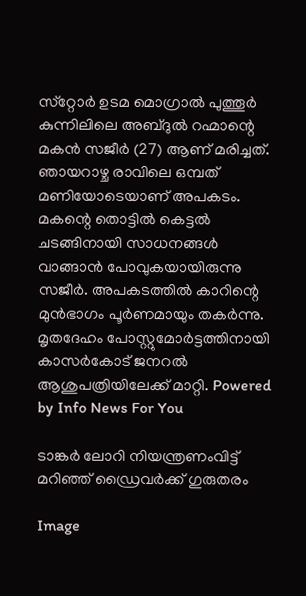സ്‌റ്റോര്‍ ഉടമ മൊഗ്രാല്‍ പുത്തൂര്‍ കുന്നിലിലെ അബ്ദുല്‍ റഹ്മാന്റെ മകന്‍ സജീര്‍ (27) ആണ് മരിച്ചത്. ഞായറാഴ്ച രാവിലെ ഒമ്പത് മണിയോടെയാണ് അപകടം. മകന്റെ തൊട്ടില്‍ കെട്ടല്‍ ചടങ്ങിനായി സാധനങ്ങള്‍ വാങ്ങാന്‍ പോവുകയായിരുന്നു സജീര്‍. അപകടത്തില്‍ കാറിന്റെ മുന്‍ഭാഗം പൂര്‍ണമായും തകര്‍ന്നു. മൃതദേഹം പോസ്റ്റുമോര്‍ട്ടത്തിനായി കാസര്‍കോട് ജനറല്‍ ആശുപത്രിയിലേക്ക് മാറ്റി. Powered by Info News For You

ടാങ്കര്‍ ലോറി നിയന്ത്രണംവിട്ട് മറിഞ്ഞ് ഡ്രൈവര്‍ക്ക് ഗുരുതരം

Image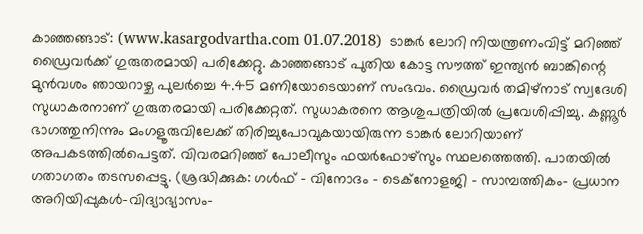കാഞ്ഞങ്ങാട്: (www.kasargodvartha.com 01.07.2018)  ടാങ്കര്‍ ലോറി നിയന്ത്രണംവിട്ട് മറിഞ്ഞ് ഡ്രൈവര്‍ക്ക് ഗുരുതരമായി പരിക്കേറ്റു. കാഞ്ഞങ്ങാട് പുതിയ കോട്ട സൗത്ത് ഇന്ത്യന്‍ ബാങ്കിന്റെ മുന്‍വശം ഞായറാഴ്ച പുലര്‍ച്ചെ 4.45 മണിയോടെയാണ് സംഭവം. ഡ്രൈവര്‍ തമിഴ്‌നാട് സ്വദേശി സുധാകരനാണ് ഗുരുതരമായി പരിക്കേറ്റത്. സുധാകരനെ ആശുപത്രിയില്‍ പ്രവേശിപ്പിച്ചു. കണ്ണൂര്‍ ഭാഗത്തുനിന്നും മംഗളൂരുവിലേക്ക് തിരിച്ചുപോവുകയായിരുന്ന ടാങ്കര്‍ ലോറിയാണ് അപകടത്തില്‍പെട്ടത്. വിവരമറിഞ്ഞ് പോലീസും ഫയര്‍ഫോഴ്‌സും സ്ഥലത്തെത്തി. പാതയില്‍ ഗതാഗതം തടസപ്പെട്ടു. (ശ്രദ്ധിക്കുക: ഗൾഫ് - വിനോദം - ടെക്നോളജി - സാമ്പത്തികം- പ്രധാന അറിയിപ്പുകൾ-വിദ്യാഭ്യാസം-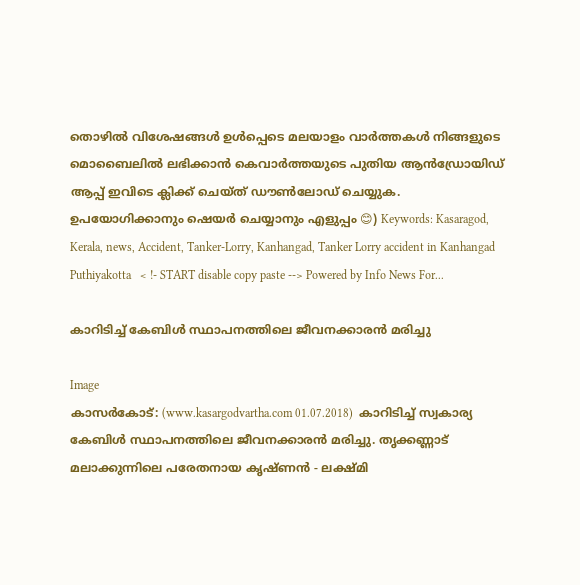തൊഴിൽ വിശേഷങ്ങൾ ഉൾപ്പെടെ മലയാളം വാർത്തകൾ നിങ്ങളുടെ മൊബൈലിൽ ലഭിക്കാൻ കെവാർത്തയുടെ പുതിയ ആൻഡ്രോയിഡ് ആപ്പ് ഇവിടെ ക്ലിക്ക് ചെയ്ത് ഡൗൺലോഡ് ചെയ്യുക. ഉപയോഗിക്കാനും ഷെയർ ചെയ്യാനും എളുപ്പം 😊) Keywords: Kasaragod, Kerala, news, Accident, Tanker-Lorry, Kanhangad, Tanker Lorry accident in Kanhangad Puthiyakotta   < !- START disable copy paste --> Powered by Info News For...

കാറിടിച്ച് കേബിള്‍ സ്ഥാപനത്തിലെ ജീവനക്കാരന്‍ മരിച്ചു

Image
കാസര്‍കോട്: (www.kasargodvartha.com 01.07.2018)  കാറിടിച്ച് സ്വകാര്യ കേബിള്‍ സ്ഥാപനത്തിലെ ജീവനക്കാരന്‍ മരിച്ചു. തൃക്കണ്ണാട് മലാക്കുന്നിലെ പരേതനായ കൃഷ്ണന്‍ - ലക്ഷ്മി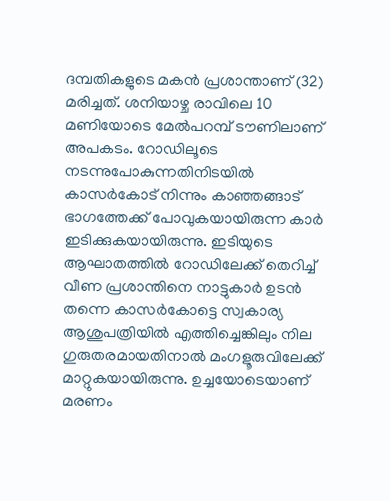ദമ്പതികളുടെ മകന്‍ പ്രശാന്താണ് (32) മരിച്ചത്. ശനിയാഴ്ച രാവിലെ 10 മണിയോടെ മേല്‍പറമ്പ് ടൗണിലാണ് അപകടം. റോഡിലൂടെ നടന്നുപോകുന്നതിനിടയില്‍ കാസര്‍കോട് നിന്നും കാഞ്ഞങ്ങാട് ഭാഗത്തേക്ക് പോവുകയായിരുന്ന കാര്‍ ഇടിക്കുകയായിരുന്നു. ഇടിയുടെ ആഘാതത്തില്‍ റോഡിലേക്ക് തെറിച്ച് വീണ പ്രശാന്തിനെ നാട്ടുകാര്‍ ഉടന്‍ തന്നെ കാസര്‍കോട്ടെ സ്വകാര്യ ആശുപത്രിയില്‍ എത്തിച്ചെങ്കിലും നില ഗുരുതരമായതിനാല്‍ മംഗളൂരുവിലേക്ക് മാറ്റുകയായിരുന്നു. ഉച്ചയോടെയാണ് മരണം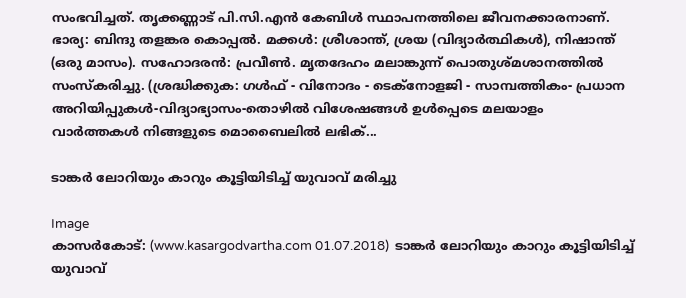സംഭവിച്ചത്. തൃക്കണ്ണാട് പി.സി.എന്‍ കേബിള്‍ സ്ഥാപനത്തിലെ ജീവനക്കാരനാണ്. ഭാര്യ: ബിന്ദു തളങ്കര കൊപ്പല്‍. മക്കള്‍: ശ്രീശാന്ത്, ശ്രയ (വിദ്യാര്‍ത്ഥികള്‍), നിഷാന്ത് (ഒരു മാസം). സഹോദരന്‍: പ്രവീണ്‍. മൃതദേഹം മലാങ്കുന്ന് പൊതുശ്മശാനത്തില്‍ സംസ്‌കരിച്ചു. (ശ്രദ്ധിക്കുക: ഗൾഫ് - വിനോദം - ടെക്നോളജി - സാമ്പത്തികം- പ്രധാന അറിയിപ്പുകൾ-വിദ്യാഭ്യാസം-തൊഴിൽ വിശേഷങ്ങൾ ഉൾപ്പെടെ മലയാളം വാർത്തകൾ നിങ്ങളുടെ മൊബൈലിൽ ലഭിക്...

ടാങ്കര്‍ ലോറിയും കാറും കൂട്ടിയിടിച്ച് യുവാവ് മരിച്ചു

Image
കാസര്‍കോട്: (www.kasargodvartha.com 01.07.2018)  ടാങ്കര്‍ ലോറിയും കാറും കൂട്ടിയിടിച്ച് യുവാവ്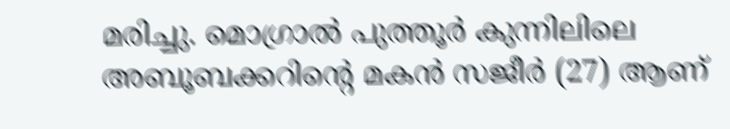മരിച്ചു. മൊഗ്രാല്‍ പുത്തൂര്‍ കുന്നിലിലെ അബൂബക്കറിന്റെ മകന്‍ സജീര്‍ (27) ആണ്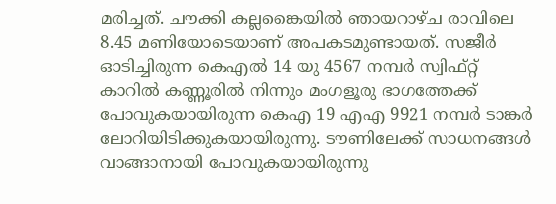മരിച്ചത്. ചൗക്കി കല്ലങ്കൈയില്‍ ഞായറാഴ്ച രാവിലെ 8.45 മണിയോടെയാണ് അപകടമുണ്ടായത്. സജീര്‍ ഓടിച്ചിരുന്ന കെഎല്‍ 14 യു 4567 നമ്പര്‍ സ്വിഫ്റ്റ് കാറില്‍ കണ്ണൂരില്‍ നിന്നും മംഗളൂരു ഭാഗത്തേക്ക് പോവുകയായിരുന്ന കെഎ 19 എഎ 9921 നമ്പര്‍ ടാങ്കര്‍ ലോറിയിടിക്കുകയായിരുന്നു. ടൗണിലേക്ക് സാധനങ്ങള്‍ വാങ്ങാനായി പോവുകയായിരുന്നു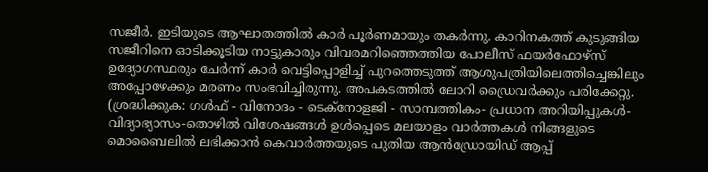സജീര്‍. ഇടിയുടെ ആഘാതത്തില്‍ കാര്‍ പൂര്‍ണമായും തകര്‍ന്നു. കാറിനകത്ത് കുടുങ്ങിയ സജീറിനെ ഓടിക്കൂടിയ നാട്ടുകാരും വിവരമറിഞ്ഞെത്തിയ പോലീസ് ഫയര്‍ഫോഴ്‌സ് ഉദ്യോഗസ്ഥരും ചേര്‍ന്ന് കാര്‍ വെട്ടിപ്പൊളിച്ച് പുറത്തെടുത്ത് ആശുപത്രിയിലെത്തിച്ചെങ്കിലും അപ്പോഴേക്കും മരണം സംഭവിച്ചിരുന്നു. അപകടത്തില്‍ ലോറി ഡ്രൈവര്‍ക്കും പരിക്കേറ്റു. (ശ്രദ്ധിക്കുക: ഗൾഫ് - വിനോദം - ടെക്നോളജി - സാമ്പത്തികം- പ്രധാന അറിയിപ്പുകൾ-വിദ്യാഭ്യാസം-തൊഴിൽ വിശേഷങ്ങൾ ഉൾപ്പെടെ മലയാളം വാർത്തകൾ നിങ്ങളുടെ മൊബൈലിൽ ലഭിക്കാൻ കെവാർത്തയുടെ പുതിയ ആൻഡ്രോയിഡ് ആപ്പ്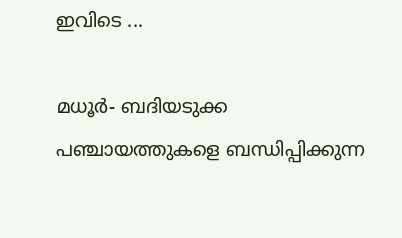ഇവിടെ ...

മധൂര്‍- ബദിയടുക്ക പഞ്ചായത്തുകളെ ബന്ധിപ്പിക്കുന്ന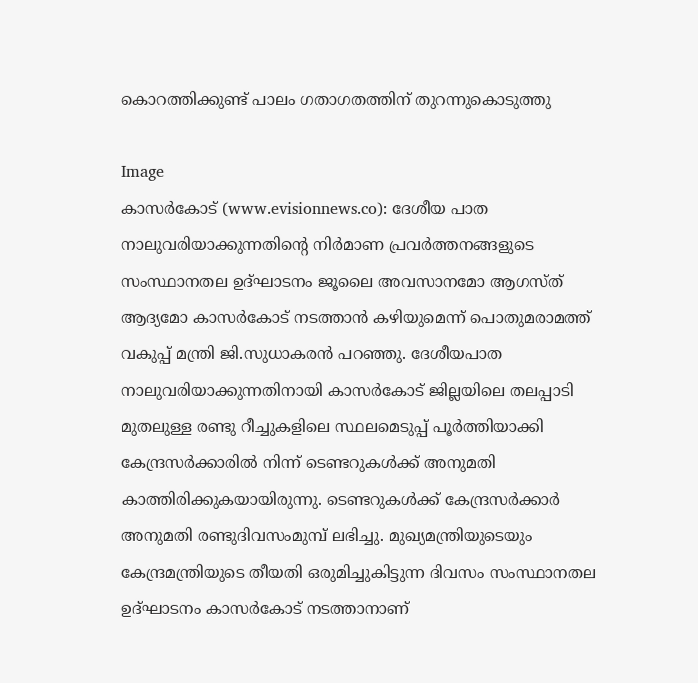കൊറത്തിക്കുണ്ട് പാലം ഗതാഗതത്തിന് തുറന്നുകൊടുത്തു

Image
കാസര്‍കോട് (www.evisionnews.co): ദേശീയ പാത നാലുവരിയാക്കുന്നതിന്റെ നിര്‍മാണ പ്രവര്‍ത്തനങ്ങളുടെ സംസ്ഥാനതല ഉദ്ഘാടനം ജൂലൈ അവസാനമോ ആഗസ്ത് ആദ്യമോ കാസര്‍കോട് നടത്താന്‍ കഴിയുമെന്ന് പൊതുമരാമത്ത് വകുപ്പ് മന്ത്രി ജി.സുധാകരന്‍ പറഞ്ഞു. ദേശീയപാത നാലുവരിയാക്കുന്നതിനായി കാസര്‍കോട് ജില്ലയിലെ തലപ്പാടി മുതലുള്ള രണ്ടു റീച്ചുകളിലെ സ്ഥലമെടുപ്പ് പൂര്‍ത്തിയാക്കി കേന്ദ്രസര്‍ക്കാരില്‍ നിന്ന് ടെണ്ടറുകള്‍ക്ക് അനുമതി കാത്തിരിക്കുകയായിരുന്നു. ടെണ്ടറുകള്‍ക്ക് കേന്ദ്രസര്‍ക്കാര്‍ അനുമതി രണ്ടുദിവസംമുമ്പ് ലഭിച്ചു. മുഖ്യമന്ത്രിയുടെയും കേന്ദ്രമന്ത്രിയുടെ തീയതി ഒരുമിച്ചുകിട്ടുന്ന ദിവസം സംസ്ഥാനതല ഉദ്ഘാടനം കാസര്‍കോട് നടത്താനാണ്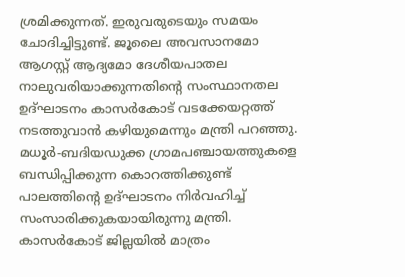ശ്രമിക്കുന്നത്. ഇരുവരുടെയും സമയം ചോദിച്ചിട്ടുണ്ട്. ജൂലൈ അവസാനമോ ആഗസ്റ്റ് ആദ്യമോ ദേശീയപാതല നാലുവരിയാക്കുന്നതിന്റെ സംസ്ഥാനതല ഉദ്ഘാടനം കാസര്‍കോട് വടക്കേയറ്റത്ത് നടത്തുവാന്‍ കഴിയുമെന്നും മന്ത്രി പറഞ്ഞു.  മധൂര്‍-ബദിയഡുക്ക ഗ്രാമപഞ്ചായത്തുകളെ ബന്ധിപ്പിക്കുന്ന കൊറത്തിക്കുണ്ട് പാലത്തിന്റെ ഉദ്ഘാടനം നിര്‍വഹിച്ച് സംസാരിക്കുകയായിരുന്നു മന്ത്രി. കാസര്‍കോട് ജില്ലയില്‍ മാത്രം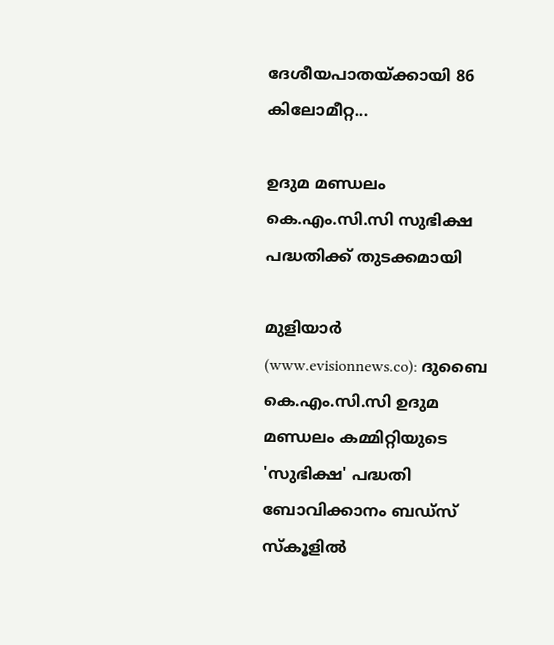ദേശീയപാതയ്ക്കായി 86 കിലോമീറ്റ...

ഉദുമ മണ്ഡലം കെ.എം.സി.സി സുഭിക്ഷ പദ്ധതിക്ക് തുടക്കമായി

മുളിയാര്‍ (www.evisionnews.co): ദുബൈ കെ.എം.സി.സി ഉദുമ മണ്ഡലം കമ്മിറ്റിയുടെ 'സുഭിക്ഷ' പദ്ധതി ബോവിക്കാനം ബഡ്‌സ് സ്‌കൂളില്‍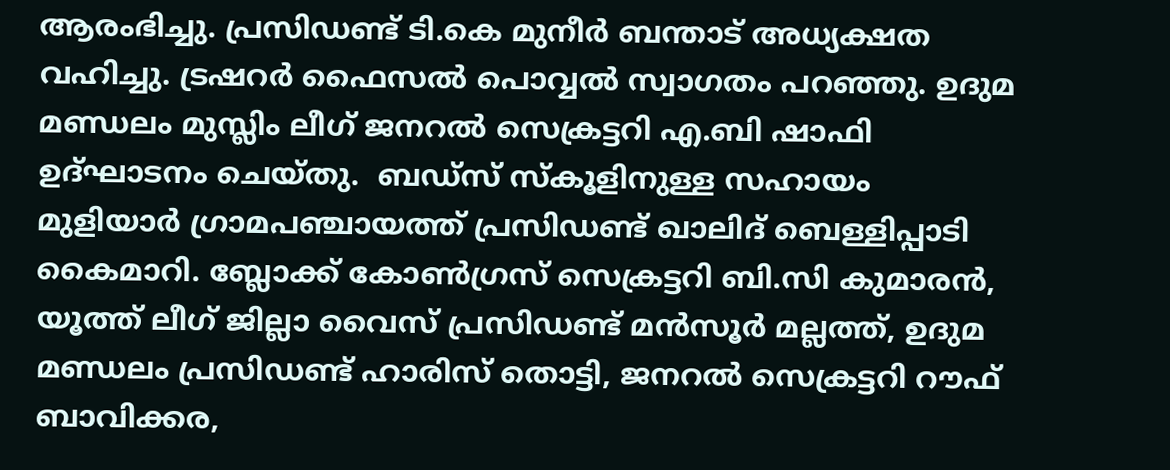ആരംഭിച്ചു. പ്രസിഡണ്ട് ടി.കെ മുനീര്‍ ബന്താട് അധ്യക്ഷത വഹിച്ചു. ട്രഷറര്‍ ഫൈസല്‍ പൊവ്വല്‍ സ്വാഗതം പറഞ്ഞു. ഉദുമ മണ്ഡലം മുസ്ലിം ലീഗ് ജനറല്‍ സെക്രട്ടറി എ.ബി ഷാഫി ഉദ്ഘാടനം ചെയ്തു.  ബഡ്‌സ് സ്‌കൂളിനുള്ള സഹായം മുളിയാര്‍ ഗ്രാമപഞ്ചായത്ത് പ്രസിഡണ്ട് ഖാലിദ് ബെള്ളിപ്പാടി കൈമാറി. ബ്ലോക്ക് കോണ്‍ഗ്രസ് സെക്രട്ടറി ബി.സി കുമാരന്‍, യൂത്ത് ലീഗ് ജില്ലാ വൈസ് പ്രസിഡണ്ട് മന്‍സൂര്‍ മല്ലത്ത്, ഉദുമ മണ്ഡലം പ്രസിഡണ്ട് ഹാരിസ് തൊട്ടി, ജനറല്‍ സെക്രട്ടറി റൗഫ് ബാവിക്കര,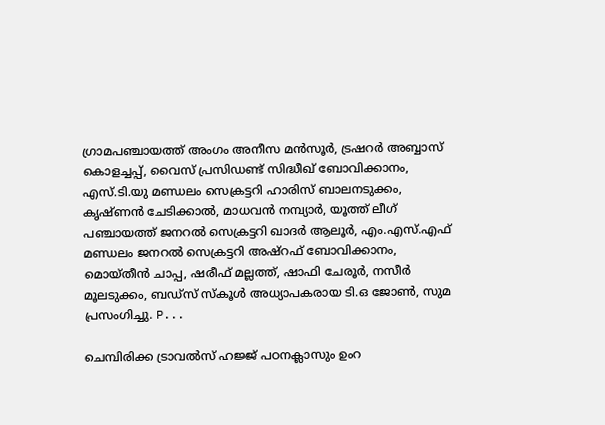ഗ്രാമപഞ്ചായത്ത് അംഗം അനീസ മന്‍സൂര്‍, ട്രഷറര്‍ അബ്ബാസ് കൊളച്ചപ്പ്, വൈസ് പ്രസിഡണ്ട് സിദ്ധീഖ് ബോവിക്കാനം, എസ്.ടി.യു മണ്ഡലം സെക്രട്ടറി ഹാരിസ് ബാലനടുക്കം, കൃഷ്ണന്‍ ചേടിക്കാല്‍, മാധവന്‍ നമ്പ്യാര്‍, യൂത്ത് ലീഗ് പഞ്ചായത്ത് ജനറല്‍ സെക്രട്ടറി ഖാദര്‍ ആലൂര്‍, എം.എസ്.എഫ് മണ്ഡലം ജനറല്‍ സെക്രട്ടറി അഷ്‌റഫ് ബോവിക്കാനം, മൊയ്തീന്‍ ചാപ്പ, ഷരീഫ് മല്ലത്ത്, ഷാഫി ചേരൂര്‍, നസീര്‍ മൂലടുക്കം, ബഡ്‌സ് സ്‌കൂള്‍ അധ്യാപകരായ ടി.ഒ ജോണ്‍, സുമ പ്രസംഗിച്ചു. P...

ചെമ്പിരിക്ക ട്രാവല്‍സ് ഹജ്ജ് പഠനക്ലാസും ഉംറ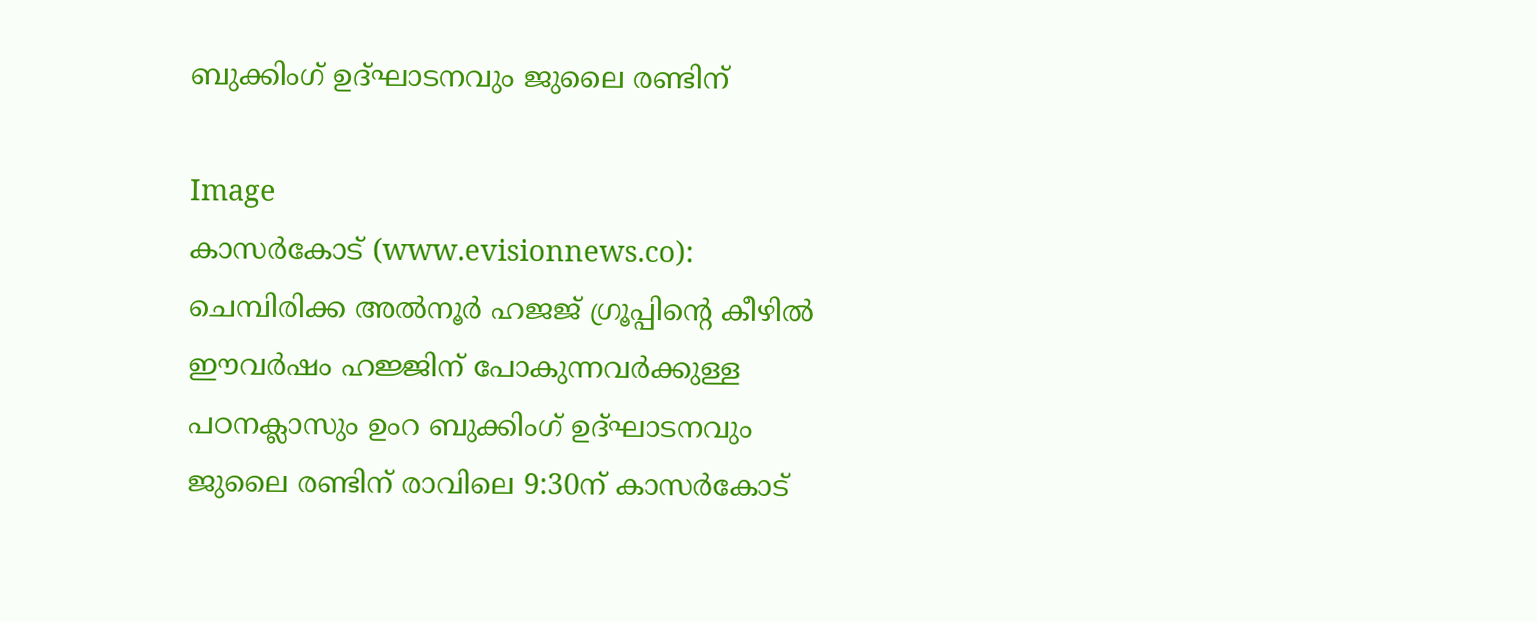ബുക്കിംഗ് ഉദ്ഘാടനവും ജുലൈ രണ്ടിന്

Image
കാസര്‍കോട് (www.evisionnews.co): ചെമ്പിരിക്ക അല്‍നൂര്‍ ഹജജ് ഗ്രൂപ്പിന്റെ കീഴില്‍ ഈവര്‍ഷം ഹജ്ജിന് പോകുന്നവര്‍ക്കുള്ള പഠനക്ലാസും ഉംറ ബുക്കിംഗ് ഉദ്ഘാടനവും ജുലൈ രണ്ടിന് രാവിലെ 9:30ന് കാസര്‍കോട്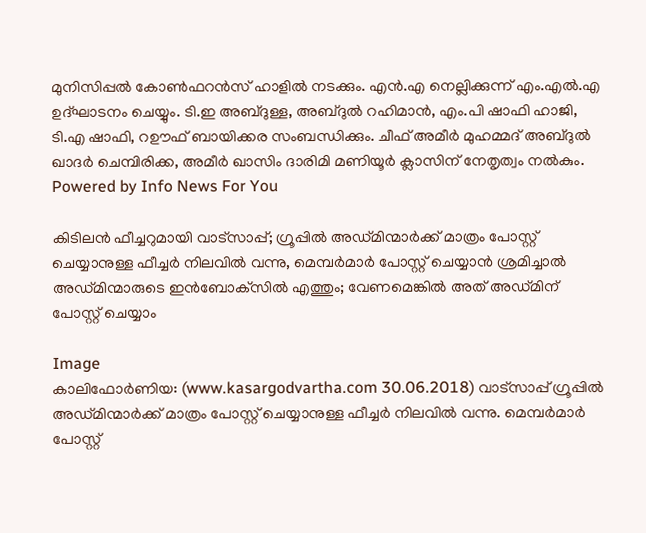മുനിസിപ്പല്‍ കോണ്‍ഫറന്‍സ് ഹാളില്‍ നടക്കും. എന്‍.എ നെല്ലിക്കുന്ന് എം.എല്‍.എ ഉദ്ഘാടനം ചെയ്യും. ടി.ഇ അബ്ദുള്ള, അബ്ദുല്‍ റഹിമാന്‍, എം.പി ഷാഫി ഹാജി, ടി.എ ഷാഫി, റഊഫ് ബായിക്കര സംബന്ധിക്കും. ചീഫ് അമീര്‍ മുഹമ്മദ് അബ്ദുല്‍ ഖാദര്‍ ചെമ്പിരിക്ക, അമീര്‍ ഖാസിം ദാരിമി മണിയൂര്‍ ക്ലാസിന് നേതൃത്വം നല്‍കും. Powered by Info News For You

കിടിലന്‍ ഫീച്ചറുമായി വാട്‌സാപ്പ്; ഗ്രൂപ്പില്‍ അഡ്മിന്മാര്‍ക്ക് മാത്രം പോസ്റ്റ് ചെയ്യാനുള്ള ഫീച്ചര്‍ നിലവില്‍ വന്നു, മെമ്പര്‍മാര്‍ പോസ്റ്റ് ചെയ്യാന്‍ ശ്രമിച്ചാല്‍ അഡ്മിന്മാരുടെ ഇന്‍ബോക്‌സില്‍ എത്തും; വേണമെങ്കില്‍ അത് അഡ്മിന് പോസ്റ്റ് ചെയ്യാം

Image
കാലിഫോര്‍ണിയ: (www.kasargodvartha.com 30.06.2018) വാട്‌സാപ്പ് ഗ്രൂപ്പില്‍ അഡ്മിന്മാര്‍ക്ക് മാത്രം പോസ്റ്റ് ചെയ്യാനുള്ള ഫീച്ചര്‍ നിലവില്‍ വന്നു. മെമ്പര്‍മാര്‍ പോസ്റ്റ്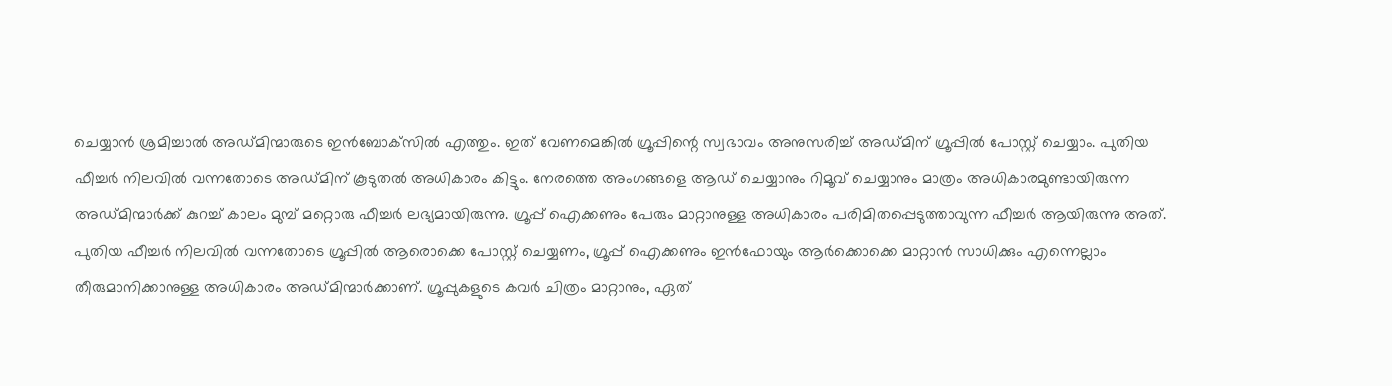ചെയ്യാന്‍ ശ്രമിച്ചാല്‍ അഡ്മിന്മാരുടെ ഇന്‍ബോക്‌സില്‍ എത്തും. ഇത് വേണമെങ്കില്‍ ഗ്രൂപ്പിന്റെ സ്വഭാവം അനുസരിച്ച് അഡ്മിന് ഗ്രൂപ്പില്‍ പോസ്റ്റ് ചെയ്യാം. പുതിയ ഫീച്ചര്‍ നിലവില്‍ വന്നതോടെ അഡ്മിന് കൂടുതല്‍ അധികാരം കിട്ടും. നേരത്തെ അംഗങ്ങളെ ആഡ് ചെയ്യാനും റിമൂവ് ചെയ്യാനും മാത്രം അധികാരമുണ്ടായിരുന്ന അഡ്മിന്മാര്‍ക്ക് കുറച്ച് കാലം മുമ്പ് മറ്റൊരു ഫീച്ചര്‍ ലഭ്യമായിരുന്നു. ഗ്രൂപ്പ് ഐക്കണും പേരും മാറ്റാനുള്ള അധികാരം പരിമിതപ്പെടുത്താവുന്ന ഫീച്ചര്‍ ആയിരുന്നു അത്. പുതിയ ഫീച്ചര്‍ നിലവില്‍ വന്നതോടെ ഗ്രൂപ്പില്‍ ആരൊക്കെ പോസ്റ്റ് ചെയ്യണം, ഗ്രൂപ്പ് ഐക്കണും ഇന്‍ഫോയും ആര്‍ക്കൊക്കെ മാറ്റാന്‍ സാധിക്കും എന്നെല്ലാം തീരുമാനിക്കാനുള്ള അധികാരം അഡ്മിന്മാര്‍ക്കാണ്. ഗ്രൂപ്പുകളുടെ കവര്‍ ചിത്രം മാറ്റാനും, ഏത്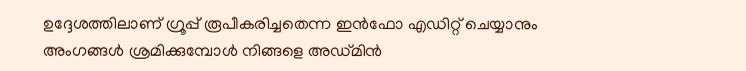ഉദ്ദേശത്തിലാണ് ഗ്രൂപ്പ് രൂപീകരിച്ചതെന്ന ഇന്‍ഫോ എഡിറ്റ് ചെയ്യാനും അംഗങ്ങള്‍ ശ്രമിക്കുമ്പോള്‍ നിങ്ങളെ അഡ്മിന്‍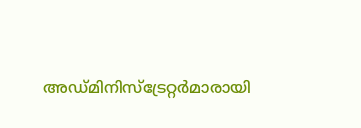അഡ്മിനിസ്‌ട്രേറ്റര്‍മാരായി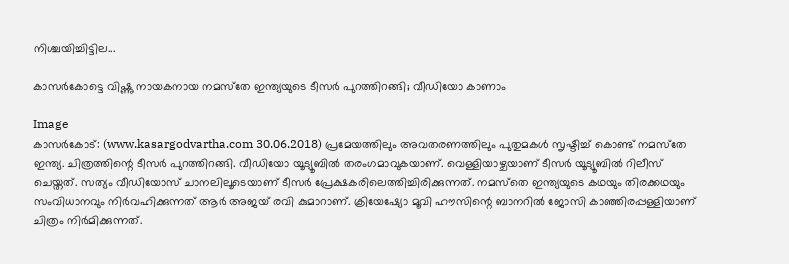നിശ്ചയിച്ചിട്ടില...

കാസര്‍കോട്ടെ വിഷ്ണു നായകനായ നമസ്‌തേ ഇന്ത്യയുടെ ടീസര്‍ പുറത്തിറങ്ങി; വീഡിയോ കാണാം

Image
കാസര്‍കോട്: (www.kasargodvartha.com 30.06.2018) പ്രമേയത്തിലും അവതരണത്തിലും പുതുമകള്‍ സൃഷ്ടിച്ച് കൊണ്ട് നമസ്‌തേ ഇന്ത്യ. ചിത്രത്തിന്റെ ടീസര്‍ പുറത്തിറങ്ങി. വീഡിയോ യൂട്യൂബില്‍ തരംഗമാവുകയാണ്. വെള്ളിയാഴ്ചയാണ് ടീസര്‍ യൂട്യൂബില്‍ റിലീസ് ചെയ്തത്. സത്യം വീഡിയോസ് ചാനലിലൂടെയാണ് ടീസര്‍ പ്രേക്ഷകരിലെത്തിച്ചിരിക്കുന്നത്. നമസ്‌തെ ഇന്ത്യയുടെ കഥയും തിരക്കഥയും സംവിധാനവും നിര്‍വഹിക്കുന്നത് ആര്‍ അജയ് രവി കുമാറാണ്. ക്രിയേഷ്യോ മൂവി ഹൗസിന്റെ ബാനറില്‍ ജോസി കാഞ്ഞിരപ്പള്ളിയാണ് ചിത്രം നിര്‍മിക്കുന്നത്.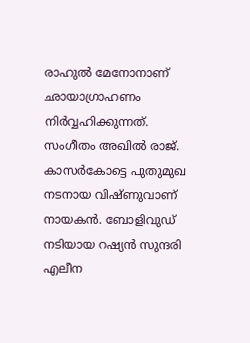രാഹുല്‍ മേനോനാണ് ഛായാഗ്രാഹണം നിര്‍വ്വഹിക്കുന്നത്. സംഗീതം അഖില്‍ രാജ്. കാസര്‍കോട്ടെ പുതുമുഖ നടനായ വിഷ്ണുവാണ് നായകന്‍. ബോളിവുഡ് നടിയായ റഷ്യന്‍ സുന്ദരി എലീന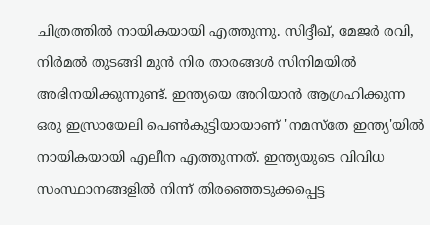ചിത്രത്തില്‍ നായികയായി എത്തുന്നു. സിദ്ദീഖ്, മേജര്‍ രവി, നിര്‍മല്‍ തുടങ്ങി മുന്‍ നിര താരങ്ങള്‍ സിനിമയില്‍ അഭിനയിക്കുന്നുണ്ട്. ഇന്ത്യയെ അറിയാന്‍ ആഗ്രഹിക്കുന്ന ഒരു ഇസ്രായേലി പെണ്‍കുട്ടിയായാണ് 'നമസ്തേ ഇന്ത്യ'യില്‍ നായികയായി എലീന എത്തുന്നത്. ഇന്ത്യയുടെ വിവിധ സംസ്ഥാനങ്ങളില്‍ നിന്ന് തിരഞ്ഞെടുക്കപ്പെട്ട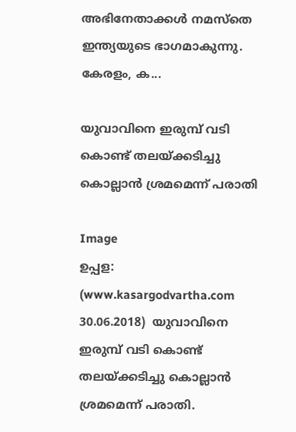അഭിനേതാക്കള്‍ നമസ്തെ ഇന്ത്യയുടെ ഭാഗമാകുന്നു. കേരളം, ക...

യുവാവിനെ ഇരുമ്പ് വടി കൊണ്ട് തലയ്ക്കടിച്ചു കൊല്ലാന്‍ ശ്രമമെന്ന് പരാതി

Image
ഉപ്പള: (www.kasargodvartha.com 30.06.2018)  യുവാവിനെ ഇരുമ്പ് വടി കൊണ്ട് തലയ്ക്കടിച്ചു കൊല്ലാന്‍ ശ്രമമെന്ന് പരാതി.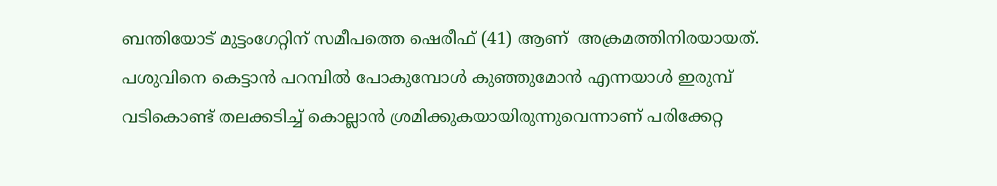ബന്തിയോട് മുട്ടംഗേറ്റിന് സമീപത്തെ ഷെരീഫ് (41) ആണ്  അക്രമത്തിനിരയായത്. പശുവിനെ കെട്ടാന്‍ പറമ്പില്‍ പോകുമ്പോള്‍ കുഞ്ഞുമോന്‍ എന്നയാള്‍ ഇരുമ്പ് വടികൊണ്ട് തലക്കടിച്ച് കൊല്ലാന്‍ ശ്രമിക്കുകയായിരുന്നുവെന്നാണ് പരിക്കേറ്റ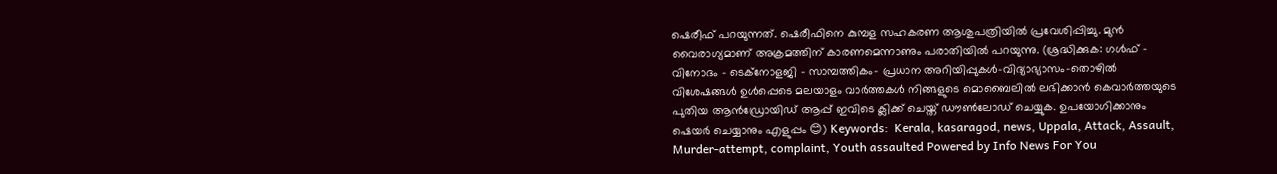ഷെരീഫ് പറയുന്നത്. ഷെരീഫിനെ കുമ്പള സഹകരണ ആശുപത്രിയില്‍ പ്രവേശിപ്പിച്ചു. മുന്‍ വൈരാഗ്യമാണ് അക്രമത്തിന് കാരണമെന്നാണും പരാതിയില്‍ പറയുന്നു. (ശ്രദ്ധിക്കുക: ഗൾഫ് - വിനോദം - ടെക്നോളജി - സാമ്പത്തികം- പ്രധാന അറിയിപ്പുകൾ-വിദ്യാഭ്യാസം-തൊഴിൽ വിശേഷങ്ങൾ ഉൾപ്പെടെ മലയാളം വാർത്തകൾ നിങ്ങളുടെ മൊബൈലിൽ ലഭിക്കാൻ കെവാർത്തയുടെ പുതിയ ആൻഡ്രോയിഡ് ആപ്പ് ഇവിടെ ക്ലിക്ക് ചെയ്ത് ഡൗൺലോഡ് ചെയ്യുക. ഉപയോഗിക്കാനും ഷെയർ ചെയ്യാനും എളുപ്പം 😊) Keywords:  Kerala, kasaragod, news, Uppala, Attack, Assault, Murder-attempt, complaint, Youth assaulted Powered by Info News For You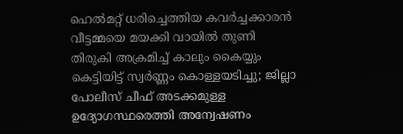ഹെല്‍മറ്റ് ധരിച്ചെത്തിയ കവര്‍ച്ചക്കാരന്‍ വീട്ടമ്മയെ മയക്കി വായില്‍ തുണി തിരുകി അക്രമിച്ച് കാലും കൈയ്യും കെട്ടിയിട്ട് സ്വര്‍ണ്ണം കൊള്ളയടിച്ചു; ജില്ലാ പോലീസ് ചീഫ് അടക്കമുള്ള ഉദ്യോഗസ്ഥരെത്തി അന്വേഷണം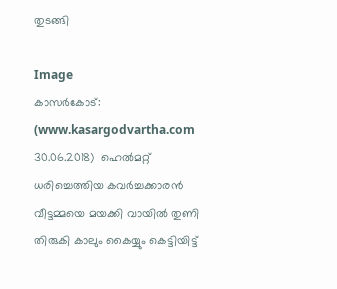തുടങ്ങി

Image
കാസര്‍കോട്:  (www.kasargodvartha.com 30.06.2018)  ഹെല്‍മറ്റ് ധരിച്ചെത്തിയ കവര്‍ച്ചക്കാരന്‍ വീട്ടമ്മയെ മയക്കി വായില്‍ തുണി തിരുകി കാലും കൈയ്യും കെട്ടിയിട്ട്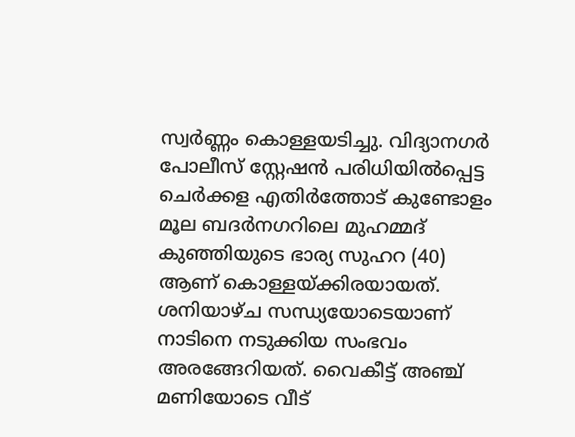സ്വര്‍ണ്ണം കൊള്ളയടിച്ചു. വിദ്യാനഗര്‍ പോലീസ് സ്റ്റേഷന്‍ പരിധിയില്‍പ്പെട്ട ചെര്‍ക്കള എതിര്‍ത്തോട് കുണ്ടോളം മൂല ബദര്‍നഗറിലെ മുഹമ്മദ് കുഞ്ഞിയുടെ ഭാര്യ സുഹറ (40) ആണ് കൊള്ളയ്ക്കിരയായത്. ശനിയാഴ്ച സന്ധ്യയോടെയാണ് നാടിനെ നടുക്കിയ സംഭവം അരങ്ങേറിയത്. വൈകീട്ട് അഞ്ച് മണിയോടെ വീട്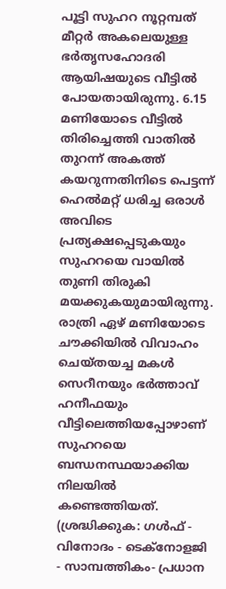പൂട്ടി സുഹറ നൂറ്റമ്പത് മീറ്റര്‍ അകലെയുള്ള ഭര്‍തൃസഹോദരി ആയിഷയുടെ വീട്ടില്‍ പോയതായിരുന്നു. 6.15 മണിയോടെ വീട്ടില്‍ തിരിച്ചെത്തി വാതില്‍ തുറന്ന് അകത്ത് കയറുന്നതിനിടെ പെട്ടന്ന് ഹെല്‍മറ്റ് ധരിച്ച ഒരാള്‍ അവിടെ പ്രത്യക്ഷപ്പെടുകയും സുഹറയെ വായില്‍ തുണി തിരുകി മയക്കുകയുമായിരുന്നു. രാത്രി ഏഴ് മണിയോടെ ചൗക്കിയില്‍ വിവാഹം ചെയ്തയച്ച മകള്‍ സെറീനയും ഭര്‍ത്താവ് ഹനീഫയും വീട്ടിലെത്തിയപ്പോഴാണ് സുഹറയെ ബന്ധനസ്ഥയാക്കിയ നിലയില്‍ കണ്ടെത്തിയത്. (ശ്രദ്ധിക്കുക: ഗൾഫ് - വിനോദം - ടെക്നോളജി - സാമ്പത്തികം- പ്രധാന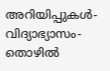അറിയിപ്പുകൾ-വിദ്യാഭ്യാസം-തൊഴിൽ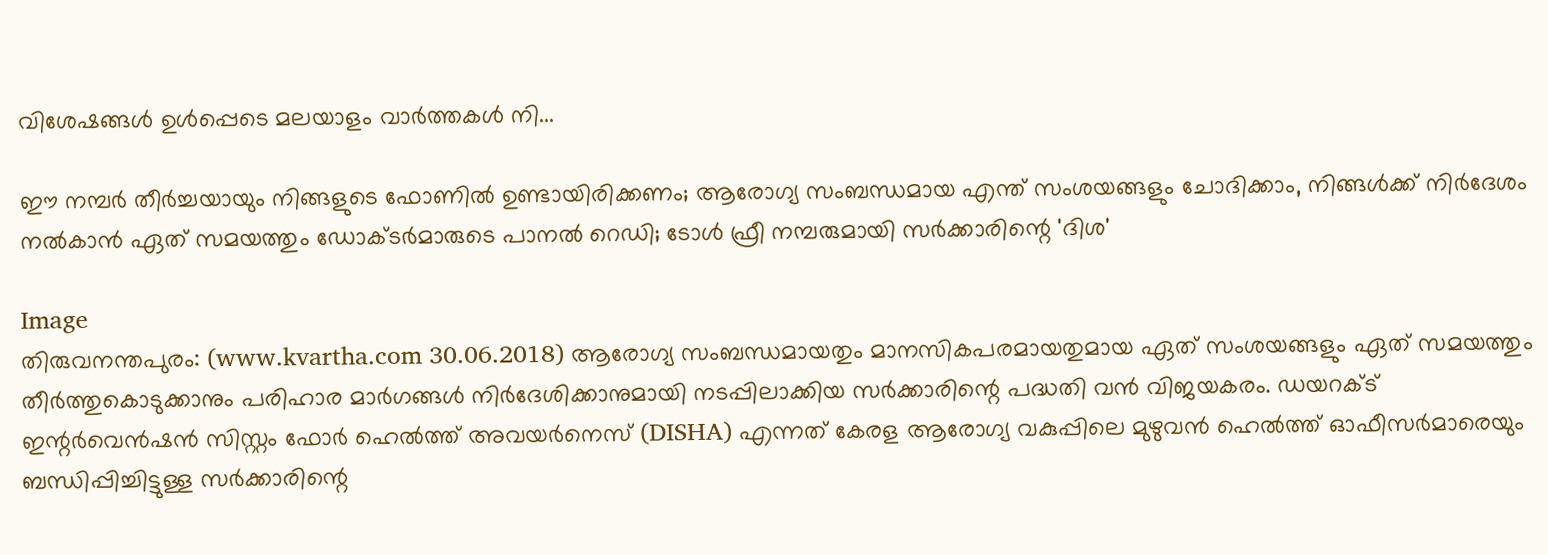വിശേഷങ്ങൾ ഉൾപ്പെടെ മലയാളം വാർത്തകൾ നി...

ഈ നമ്പര്‍ തീര്‍ച്ചയായും നിങ്ങളുടെ ഫോണില്‍ ഉണ്ടായിരിക്കണം; ആരോഗ്യ സംബന്ധമായ എന്ത് സംശയങ്ങളും ചോദിക്കാം, നിങ്ങള്‍ക്ക് നിര്‍ദേശം നല്‍കാന്‍ ഏത് സമയത്തും ഡോക്ടര്‍മാരുടെ പാനല്‍ റെഡി; ടോള്‍ ഫ്രീ നമ്പരുമായി സര്‍ക്കാരിന്റെ 'ദിശ'

Image
തിരുവനന്തപുരം: (www.kvartha.com 30.06.2018) ആരോഗ്യ സംബന്ധമായതും മാനസികപരമായതുമായ ഏത് സംശയങ്ങളും ഏത് സമയത്തും തീര്‍ത്തുകൊടുക്കാനും പരിഹാര മാര്‍ഗങ്ങള്‍ നിര്‍ദേശിക്കാനുമായി നടപ്പിലാക്കിയ സര്‍ക്കാരിന്റെ പദ്ധതി വന്‍ വിജയകരം. ഡയറക്ട് ഇന്റര്‍വെന്‍ഷന്‍ സിസ്റ്റം ഫോര്‍ ഹെല്‍ത്ത് അവയര്‍നെസ് (DISHA) എന്നത് കേരള ആരോഗ്യ വകുപ്പിലെ മുഴുവന്‍ ഹെല്‍ത്ത് ഓഫീസര്‍മാരെയും ബന്ധിപ്പിച്ചിട്ടുള്ള സര്‍ക്കാരിന്റെ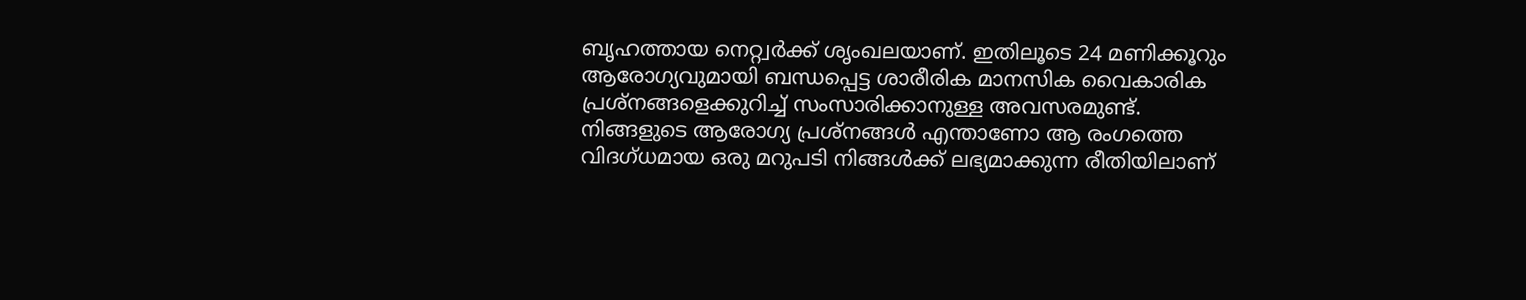ബൃഹത്തായ നെറ്റ്വര്‍ക്ക് ശൃംഖലയാണ്. ഇതിലൂടെ 24 മണിക്കൂറും ആരോഗ്യവുമായി ബന്ധപ്പെട്ട ശാരീരിക മാനസിക വൈകാരിക പ്രശ്നങ്ങളെക്കുറിച്ച് സംസാരിക്കാനുള്ള അവസരമുണ്ട്. നിങ്ങളുടെ ആരോഗ്യ പ്രശ്നങ്ങള്‍ എന്താണോ ആ രംഗത്തെ വിദഗ്ധമായ ഒരു മറുപടി നിങ്ങള്‍ക്ക് ലഭ്യമാക്കുന്ന രീതിയിലാണ്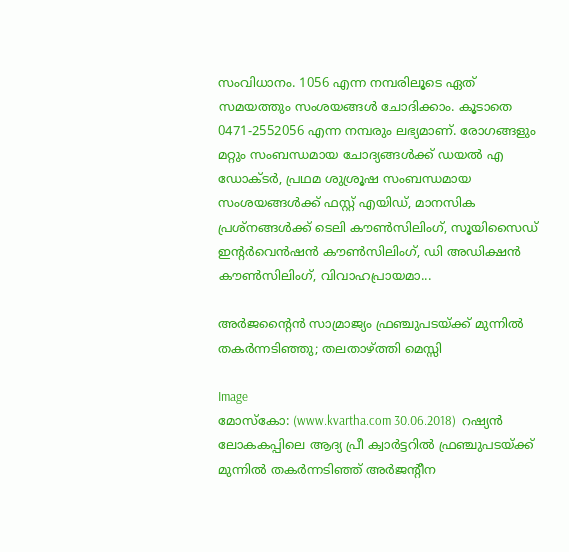സംവിധാനം. 1056 എന്ന നമ്പരിലൂടെ ഏത് സമയത്തും സംശയങ്ങള്‍ ചോദിക്കാം. കൂടാതെ 0471-2552056 എന്ന നമ്പരും ലഭ്യമാണ്. രോഗങ്ങളും മറ്റും സംബന്ധമായ ചോദ്യങ്ങള്‍ക്ക് ഡയല്‍ എ ഡോക്ടര്‍, പ്രഥമ ശുശ്രൂഷ സംബന്ധമായ സംശയങ്ങള്‍ക്ക് ഫസ്റ്റ് എയിഡ്, മാനസിക പ്രശ്‌നങ്ങള്‍ക്ക് ടെലി കൗണ്‍സിലിംഗ്, സൂയിസൈഡ് ഇന്റര്‍വെന്‍ഷന്‍ കൗണ്‍സിലിംഗ്, ഡി അഡിക്ഷന്‍ കൗണ്‍സിലിംഗ്, വിവാഹപ്രായമാ...

അര്‍ജന്റൈന്‍ സാമ്രാജ്യം ഫ്രഞ്ചുപടയ്ക്ക് മുന്നില്‍ തകര്‍ന്നടിഞ്ഞു; തലതാഴ്ത്തി മെസ്സി

Image
മോസ്‌കോ: (www.kvartha.com 30.06.2018)  റഷ്യന്‍ ലോകകപ്പിലെ ആദ്യ പ്രീ ക്വാര്‍ട്ടറില്‍ ഫ്രഞ്ചുപടയ്ക്ക് മുന്നില്‍ തകര്‍ന്നടിഞ്ഞ് അര്‍ജന്റീന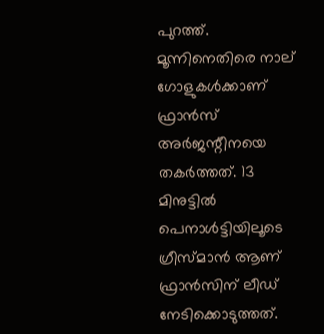പുറത്ത്. മൂന്നിനെതിരെ നാല് ഗോളുകള്‍ക്കാണ് ഫ്രാന്‍സ് അര്‍ജന്റീനയെ തകര്‍ത്തത്. 13 മിനുട്ടില്‍ പെനാള്‍ട്ടിയിലൂടെ ഗ്രീസ്മാന്‍ ആണ് ഫ്രാന്‍സിന് ലീഡ് നേടിക്കൊടുത്തത്.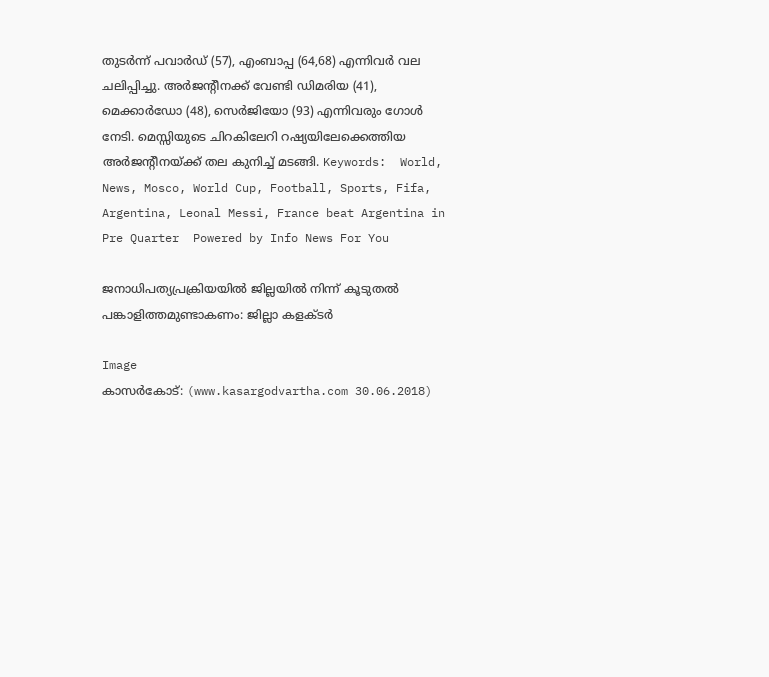തുടര്‍ന്ന് പവാര്‍ഡ് (57), എംബാപ്പ (64,68) എന്നിവര്‍ വല ചലിപ്പിച്ചു. അര്‍ജന്റീനക്ക് വേണ്ടി ഡിമരിയ (41), മെക്കാര്‍ഡോ (48), സെര്‍ജിയോ (93) എന്നിവരും ഗോള്‍ നേടി. മെസ്സിയുടെ ചിറകിലേറി റഷ്യയിലേക്കെത്തിയ അര്‍ജന്റീനയ്ക്ക് തല കുനിച്ച് മടങ്ങി. Keywords:  World, News, Mosco, World Cup, Football, Sports, Fifa, Argentina, Leonal Messi, France beat Argentina in Pre Quarter  Powered by Info News For You

ജനാധിപത്യപ്രക്രിയയില്‍ ജില്ലയില്‍ നിന്ന് കൂടുതല്‍ പങ്കാളിത്തമുണ്ടാകണം: ജില്ലാ കളക്ടര്‍

Image
കാസര്‍കോട്: (www.kasargodvartha.com 30.06.2018)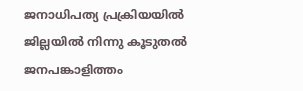ജനാധിപത്യ പ്രക്രിയയില്‍ ജില്ലയില്‍ നിന്നു കൂടുതല്‍ ജനപങ്കാളിത്തം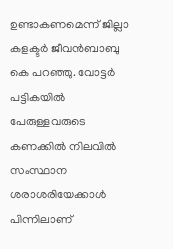ഉണ്ടാകണമെന്ന് ജില്ലാ കളക്ടര്‍ ജീവന്‍ബാബു കെ പറഞ്ഞു. വോട്ടര്‍ പട്ടികയില്‍ പേരുള്ളവരുടെ കണക്കില്‍ നിലവില്‍ സംസ്ഥാന ശരാശരിയേക്കാള്‍ പിന്നിലാണ്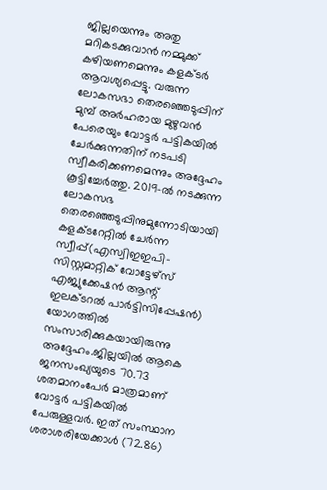ജില്ലയെന്നും അതു മറികടക്കുവാന്‍ നമ്മുക്ക് കഴിയണമെന്നും കളക്ടര്‍ ആവശ്യപ്പെട്ടു. വരുന്ന ലോകസഭാ തെരഞ്ഞെടുപ്പിന് മുമ്പ് അര്‍ഹരായ മുഴുവന്‍ പേരെയും വോട്ടര്‍ പട്ടികയില്‍ ചേര്‍ക്കുന്നതിന് നടപടി സ്വീകരിക്കണമെന്നും അദ്ദേഹം കൂട്ടിച്ചേര്‍ത്തു. 2019-ല്‍ നടക്കുന്ന ലോകസഭ തെരഞ്ഞെടുപ്പിനുമുന്നോടിയായി കളക്ടറേറ്റില്‍ ചേര്‍ന്ന സ്വീപ്പ്(എസ്വിഇഇപി-സിസ്റ്റമാറ്റിക് വോട്ടേഴ്സ് എജ്യുക്കേഷന്‍ ആന്റ് ഇലക്ടറല്‍ പാര്‍ട്ടിസിപ്പേഷന്‍) യോഗത്തില്‍ സംസാരിക്കുകയായിരുന്നു അദ്ദേഹം.ജില്ലയില്‍ ആകെ ജനസംഖ്യയുടെ 70.73 ശതമാനംപേര്‍ മാത്രമാണ് വോട്ടര്‍ പട്ടികയില്‍ പേരുള്ളവര്‍. ഇത് സംസ്ഥാന ശരാശരിയേക്കാള്‍ (72.86)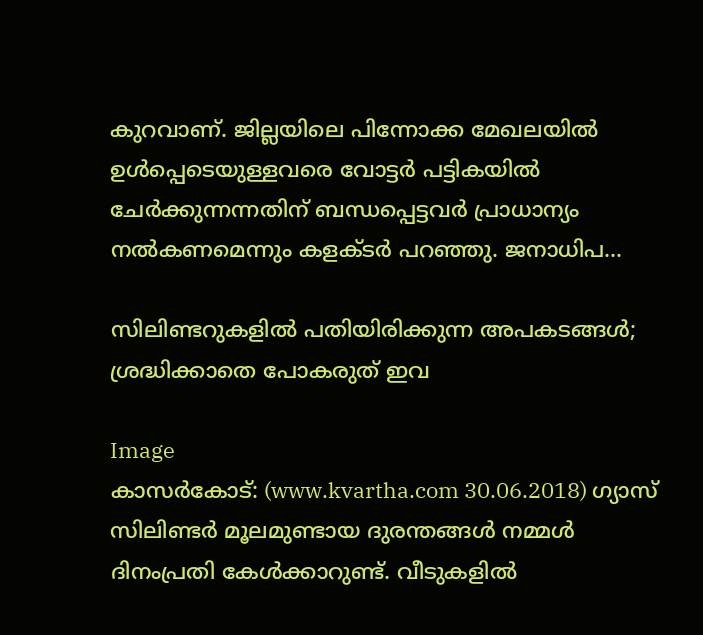കുറവാണ്. ജില്ലയിലെ പിന്നോക്ക മേഖലയില്‍ ഉള്‍പ്പെടെയുള്ളവരെ വോട്ടര്‍ പട്ടികയില്‍ ചേര്‍ക്കുന്നന്നതിന് ബന്ധപ്പെട്ടവര്‍ പ്രാധാന്യം നല്‍കണമെന്നും കളക്ടര്‍ പറഞ്ഞു. ജനാധിപ...

സിലിണ്ടറുകളില്‍ പതിയിരിക്കുന്ന അപകടങ്ങള്‍; ശ്രദ്ധിക്കാതെ പോകരുത് ഇവ

Image
കാസർകോട്: (www.kvartha.com 30.06.2018) ഗ്യാസ് സിലിണ്ടര്‍ മൂലമുണ്ടായ ദുരന്തങ്ങള്‍ നമ്മള്‍ ദിനംപ്രതി കേള്‍ക്കാറുണ്ട്. വീടുകളില്‍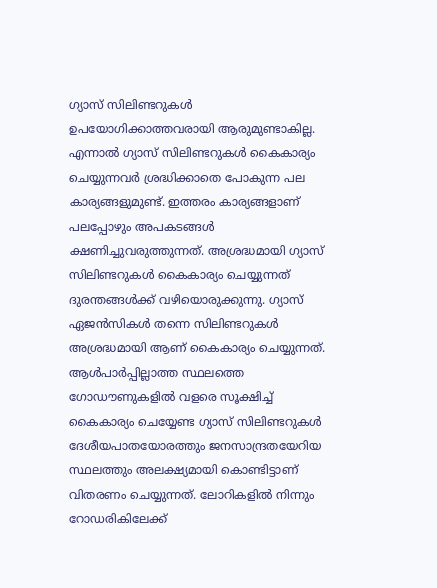ഗ്യാസ് സിലിണ്ടറുകള്‍ ഉപയോഗിക്കാത്തവരായി ആരുമുണ്ടാകില്ല. എന്നാല്‍ ഗ്യാസ് സിലിണ്ടറുകള്‍ കൈകാര്യം ചെയ്യുന്നവര്‍ ശ്രദ്ധിക്കാതെ പോകുന്ന പല കാര്യങ്ങളുമുണ്ട്. ഇത്തരം കാര്യങ്ങളാണ് പലപ്പോഴും അപകടങ്ങള്‍ ക്ഷണിച്ചുവരുത്തുന്നത്. അശ്രദ്ധമായി ഗ്യാസ് സിലിണ്ടറുകള്‍ കൈകാര്യം ചെയ്യുന്നത് ദുരന്തങ്ങള്‍ക്ക് വഴിയൊരുക്കുന്നു. ഗ്യാസ് ഏജന്‍സികള്‍ തന്നെ സിലിണ്ടറുകള്‍ അശ്രദ്ധമായി ആണ് കൈകാര്യം ചെയ്യുന്നത്. ആള്‍പാര്‍പ്പില്ലാത്ത സ്ഥലത്തെ ഗോഡൗണുകളില്‍ വളരെ സൂക്ഷിച്ച് കൈകാര്യം ചെയ്യേണ്ട ഗ്യാസ് സിലിണ്ടറുകള്‍ ദേശീയപാതയോരത്തും ജനസാന്ദ്രതയേറിയ സ്ഥലത്തും അലക്ഷ്യമായി കൊണ്ടിട്ടാണ് വിതരണം ചെയ്യുന്നത്. ലോറികളില്‍ നിന്നും റോഡരികിലേക്ക്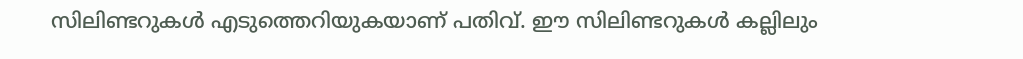സിലിണ്ടറുകള്‍ എടുത്തെറിയുകയാണ് പതിവ്. ഈ സിലിണ്ടറുകള്‍ കല്ലിലും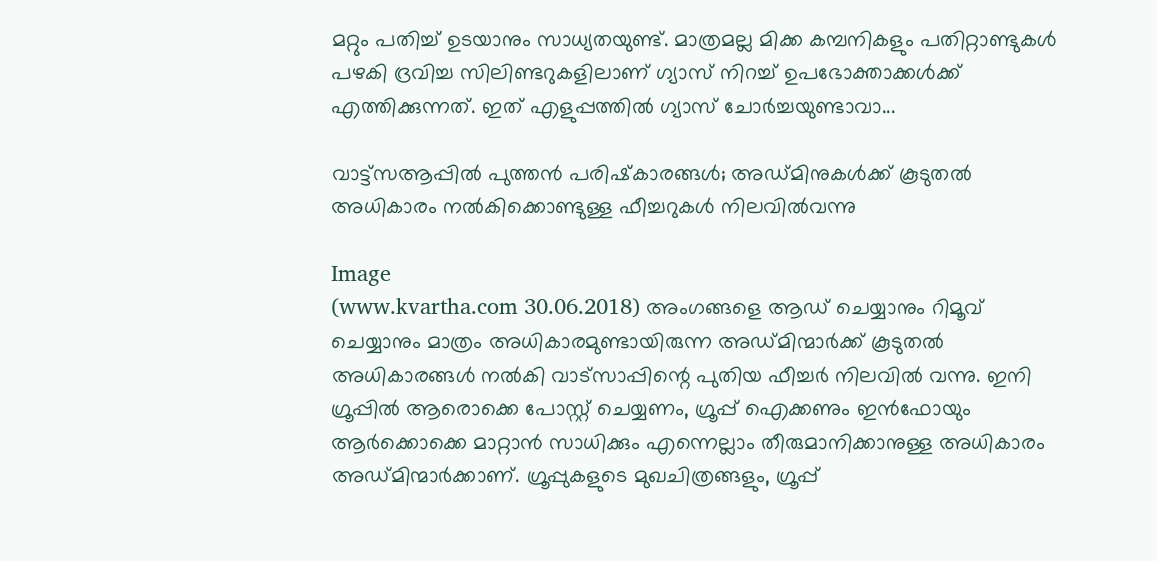മറ്റും പതിച്ച് ഉടയാനും സാധ്യതയുണ്ട്. മാത്രമല്ല മിക്ക കമ്പനികളും പതിറ്റാണ്ടുകള്‍ പഴകി ദ്രവിച്ച സിലിണ്ടറുകളിലാണ് ഗ്യാസ് നിറച്ച് ഉപഭോക്താക്കള്‍ക്ക് എത്തിക്കുന്നത്. ഇത് എളുപ്പത്തില്‍ ഗ്യാസ് ചോര്‍ച്ചയുണ്ടാവാ...

വാട്ട്‌സആപ്പില്‍ പുത്തന്‍ പരിഷ്‌കാരങ്ങള്‍; അഡ്മിനുകള്‍ക്ക് കൂടുതല്‍ അധികാരം നല്‍കിക്കൊണ്ടുള്ള ഫീച്ചറുകള്‍ നിലവില്‍വന്നു

Image
(www.kvartha.com 30.06.2018) അംഗങ്ങളെ ആഡ് ചെയ്യാനും റിമൂവ് ചെയ്യാനും മാത്രം അധികാരമുണ്ടായിരുന്ന അഡ്മിന്മാര്‍ക്ക് കൂടുതല്‍ അധികാരങ്ങള്‍ നല്‍കി വാട്സാപ്പിന്റെ പുതിയ ഫീച്ചര്‍ നിലവില്‍ വന്നു. ഇനി ഗ്രൂപ്പില്‍ ആരൊക്കെ പോസ്റ്റ് ചെയ്യണം, ഗ്രൂപ്പ് ഐക്കണും ഇന്‍ഫോയും ആര്‍ക്കൊക്കെ മാറ്റാന്‍ സാധിക്കും എന്നെല്ലാം തീരുമാനിക്കാനുള്ള അധികാരം അഡ്മിന്മാര്‍ക്കാണ്. ഗ്രൂപ്പുകളുടെ മുഖചിത്രങ്ങളും, ഗ്രൂപ്പ്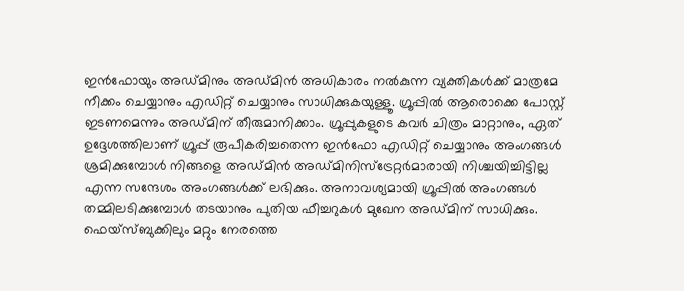ഇന്‍ഫോയും അഡ്മിനും അഡ്മിന്‍ അധികാരം നല്‍കുന്ന വ്യക്തികള്‍ക്ക് മാത്രമേ നീക്കം ചെയ്യാനും എഡിറ്റ് ചെയ്യാനും സാധിക്കുകയുള്ളൂ. ഗ്രൂപ്പില്‍ ആരൊക്കെ പോസ്റ്റ് ഇടണമെന്നും അഡ്മിന് തീരുമാനിക്കാം. ഗ്രൂപ്പുകളുടെ കവര്‍ ചിത്രം മാറ്റാനും, ഏത് ഉദ്ദേശത്തിലാണ് ഗ്രൂപ്പ് രൂപീകരിച്ചതെന്ന ഇന്‍ഫോ എഡിറ്റ് ചെയ്യാനും അംഗങ്ങള്‍ ശ്രമിക്കുമ്പോള്‍ നിങ്ങളെ അഡ്മിന്‍ അഡ്മിനിസ്ട്രേറ്റര്‍മാരായി നിശ്ചയിച്ചിട്ടില്ല എന്ന സന്ദേശം അംഗങ്ങള്‍ക്ക് ലഭിക്കും. അനാവശ്യമായി ഗ്രൂപ്പില്‍ അംഗങ്ങള്‍ തമ്മിലടിക്കുമ്പോള്‍ തടയാനും പുതിയ ഫീച്ചറുകള്‍ മുഖേന അഡ്മിന് സാധിക്കും. ഫെയ്സ്ബുക്കിലും മറ്റും നേരത്തെ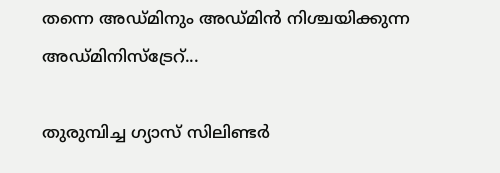തന്നെ അഡ്മിനും അഡ്മിന്‍ നിശ്ചയിക്കുന്ന അഡ്മിനിസ്ട്രേറ്...

തുരുമ്പിച്ച ഗ്യാസ് സിലിണ്ടര്‍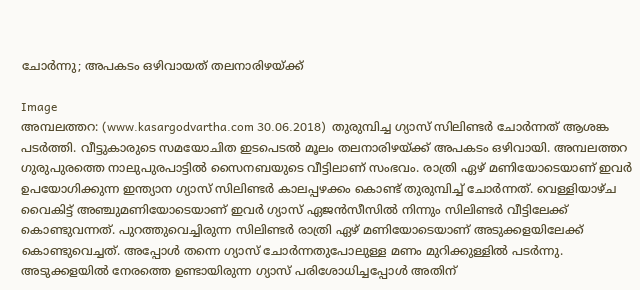ചോര്‍ന്നു; അപകടം ഒഴിവായത് തലനാരിഴയ്ക്ക്

Image
അമ്പലത്തറ: (www.kasargodvartha.com 30.06.2018)  തുരുമ്പിച്ച ഗ്യാസ് സിലിണ്ടര്‍ ചോര്‍ന്നത് ആശങ്ക പടര്‍ത്തി. വീട്ടുകാരുടെ സമയോചിത ഇടപെടല്‍ മൂലം തലനാരിഴയ്ക്ക് അപകടം ഒഴിവായി. അമ്പലത്തറ ഗുരുപുരത്തെ നാലുപുരപാട്ടില്‍ സൈനബയുടെ വീട്ടിലാണ് സംഭവം. രാത്രി ഏഴ് മണിയോടെയാണ് ഇവര്‍ ഉപയോഗിക്കുന്ന ഇന്ത്യാന ഗ്യാസ് സിലിണ്ടര്‍ കാലപ്പഴക്കം കൊണ്ട് തുരുമ്പിച്ച് ചോര്‍ന്നത്. വെള്ളിയാഴ്ച വൈകിട്ട് അഞ്ചുമണിയോടെയാണ് ഇവര്‍ ഗ്യാസ് ഏജന്‍സീസില്‍ നിന്നും സിലിണ്ടര്‍ വീട്ടിലേക്ക് കൊണ്ടുവന്നത്. പുറത്തുവെച്ചിരുന്ന സിലിണ്ടര്‍ രാത്രി ഏഴ് മണിയോടെയാണ് അടുക്കളയിലേക്ക് കൊണ്ടുവെച്ചത്. അപ്പോള്‍ തന്നെ ഗ്യാസ് ചോര്‍ന്നതുപോലുള്ള മണം മുറിക്കുള്ളില്‍ പടര്‍ന്നു. അടുക്കളയില്‍ നേരത്തെ ഉണ്ടായിരുന്ന ഗ്യാസ് പരിശോധിച്ചപ്പോള്‍ അതിന്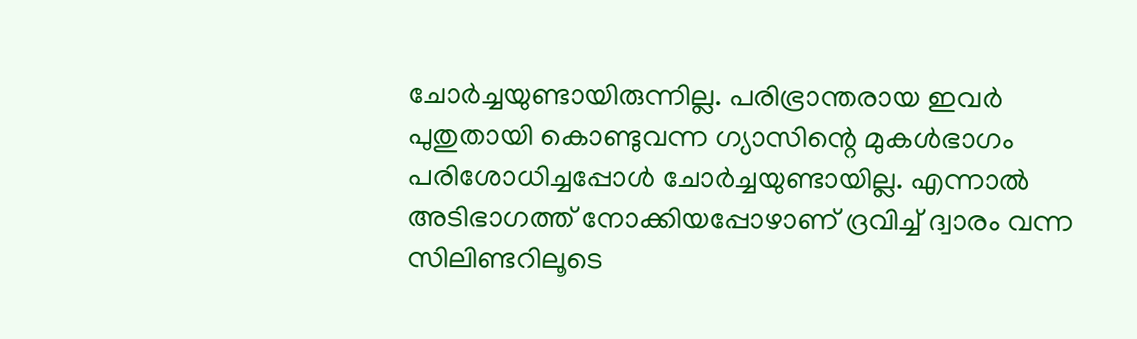ചോര്‍ച്ചയുണ്ടായിരുന്നില്ല. പരിഭ്രാന്തരായ ഇവര്‍ പുതുതായി കൊണ്ടുവന്ന ഗ്യാസിന്റെ മുകള്‍ഭാഗം പരിശോധിച്ചപ്പോള്‍ ചോര്‍ച്ചയുണ്ടായില്ല. എന്നാല്‍ അടിഭാഗത്ത് നോക്കിയപ്പോഴാണ് ദ്രവിച്ച് ദ്വാരം വന്ന സിലിണ്ടറിലൂടെ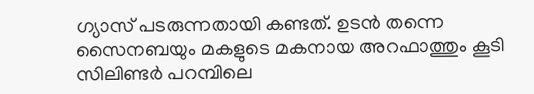ഗ്യാസ് പടരുന്നതായി കണ്ടത്. ഉടന്‍ തന്നെ സൈനബയും മകളുടെ മകനായ അറഫാത്തും കൂടി സിലിണ്ടര്‍ പറമ്പിലെ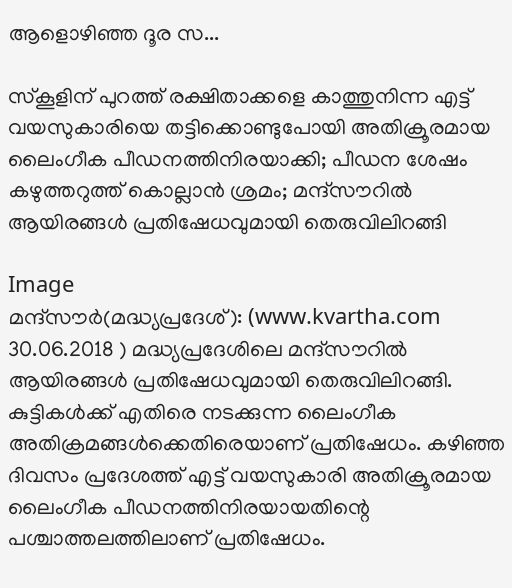ആളൊഴിഞ്ഞ ദൂര സ...

സ്‌കൂളിന് പുറത്ത് രക്ഷിതാക്കളെ കാത്തുനിന്ന എട്ട് വയസുകാരിയെ തട്ടിക്കൊണ്ടുപോയി അതിക്രൂരമായ ലൈംഗീക പീഡനത്തിനിരയാക്കി; പീഡന ശേഷം കഴുത്തറുത്ത് കൊല്ലാന്‍ ശ്രമം; മന്ദ്‌സൗറില്‍ ആയിരങ്ങള്‍ പ്രതിഷേധവുമായി തെരുവിലിറങ്ങി

Image
മന്ദ്‌സൗര്‍(മദ്ധ്യപ്രദേശ്): (www.kvartha.com 30.06.2018 ) മദ്ധ്യപ്രദേശിലെ മന്ദ്‌സൗറില്‍ ആയിരങ്ങള്‍ പ്രതിഷേധവുമായി തെരുവിലിറങ്ങി. കുട്ടികള്‍ക്ക് എതിരെ നടക്കുന്ന ലൈംഗീക അതിക്രമങ്ങള്‍ക്കെതിരെയാണ് പ്രതിഷേധം. കഴിഞ്ഞ ദിവസം പ്രദേശത്ത് എട്ട് വയസുകാരി അതിക്രൂരമായ ലൈംഗീക പീഡനത്തിനിരയായതിന്റെ പശ്ചാത്തലത്തിലാണ് പ്രതിഷേധം.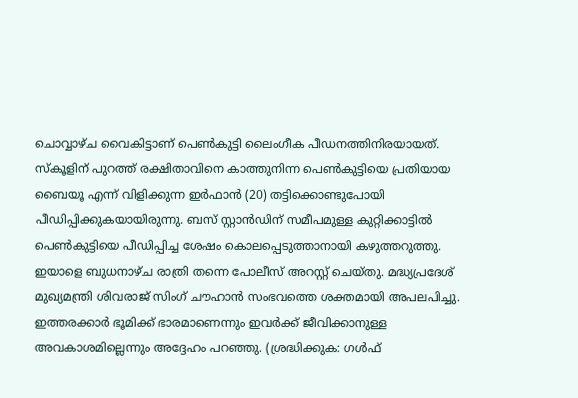ചൊവ്വാഴ്ച വൈകിട്ടാണ് പെണ്‍കുട്ടി ലൈംഗീക പീഡനത്തിനിരയായത്. സ്‌കൂളിന് പുറത്ത് രക്ഷിതാവിനെ കാത്തുനിന്ന പെണ്‍കുട്ടിയെ പ്രതിയായ ബൈയൂ എന്ന് വിളിക്കുന്ന ഇര്‍ഫാന്‍ (20) തട്ടിക്കൊണ്ടുപോയി പീഡിപ്പിക്കുകയായിരുന്നു. ബസ് സ്റ്റാന്‍ഡിന് സമീപമുള്ള കുറ്റിക്കാട്ടില്‍ പെണ്‍കുട്ടിയെ പീഡിപ്പിച്ച ശേഷം കൊലപ്പെടുത്താനായി കഴുത്തറുത്തു. ഇയാളെ ബുധനാഴ്ച രാത്രി തന്നെ പോലീസ് അറസ്റ്റ് ചെയ്തു. മദ്ധ്യപ്രദേശ് മുഖ്യമന്ത്രി ശിവരാജ് സിംഗ് ചൗഹാന്‍ സംഭവത്തെ ശക്തമായി അപലപിച്ചു. ഇത്തരക്കാര്‍ ഭൂമിക്ക് ഭാരമാണെന്നും ഇവര്‍ക്ക് ജീവിക്കാനുള്ള അവകാശമില്ലെന്നും അദ്ദേഹം പറഞ്ഞു. (ശ്രദ്ധിക്കുക: ഗൾഫ്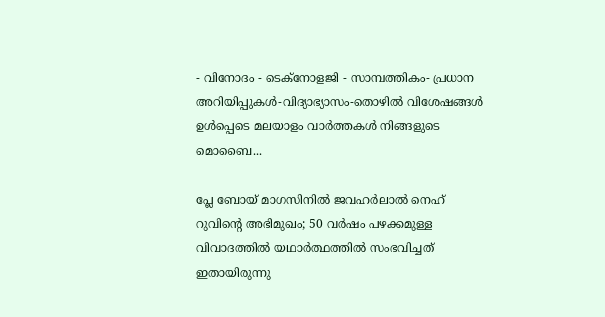- വിനോദം - ടെക്നോളജി - സാമ്പത്തികം- പ്രധാന അറിയിപ്പുകൾ-വിദ്യാഭ്യാസം-തൊഴിൽ വിശേഷങ്ങൾ ഉൾപ്പെടെ മലയാളം വാർത്തകൾ നിങ്ങളുടെ മൊബൈ...

പ്ലേ ബോയ് മാഗസിനില്‍ ജവഹര്‍ലാല്‍ നെഹ് റുവിന്റെ അഭിമുഖം; 50 വര്‍ഷം പഴക്കമുള്ള വിവാദത്തില്‍ യഥാര്‍ത്ഥത്തില്‍ സംഭവിച്ചത് ഇതായിരുന്നു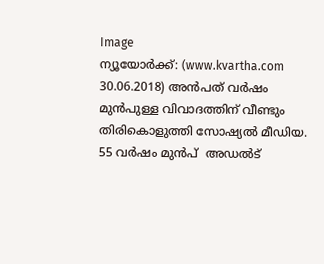Image
ന്യൂയോര്‍ക്ക്: (www.kvartha.com 30.06.2018) അന്‍പത് വര്‍ഷം മുന്‍പുള്ള വിവാദത്തിന് വീണ്ടും തിരികൊളുത്തി സോഷ്യല്‍ മീഡിയ. 55 വര്‍ഷം മുന്‍പ്  അഡല്‍ട്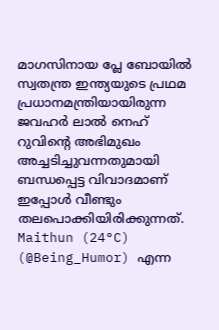മാഗസിനായ പ്ലേ ബോയില്‍ സ്വതന്ത്ര ഇന്ത്യയുടെ പ്രഥമ പ്രധാനമന്ത്രിയായിരുന്ന ജവഹര്‍ ലാല്‍ നെഹ് റുവിന്റെ അഭിമുഖം അച്ചടിച്ചുവന്നതുമായി ബന്ധപ്പെട്ട വിവാദമാണ് ഇപ്പോള്‍ വീണ്ടും തലപൊക്കിയിരിക്കുന്നത്. Maithun (24°C) (@Being_Humor) എന്ന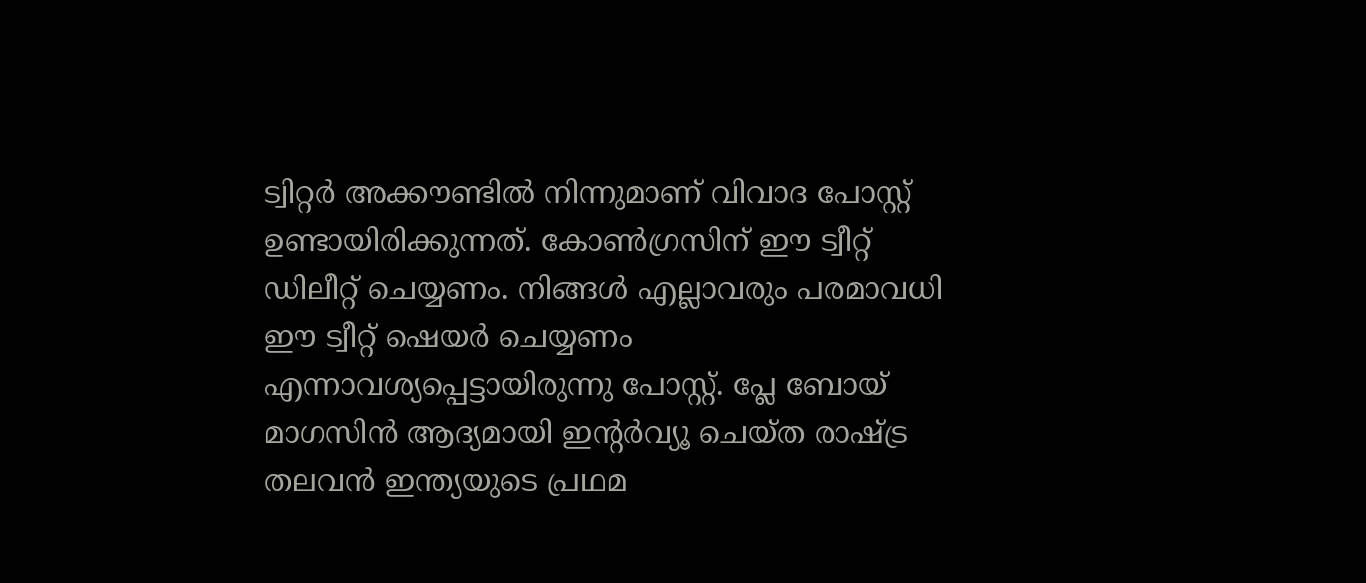ട്വിറ്റര്‍ അക്കൗണ്ടില്‍ നിന്നുമാണ് വിവാദ പോസ്റ്റ് ഉണ്ടായിരിക്കുന്നത്. കോണ്‍ഗ്രസിന് ഈ ട്വീറ്റ് ഡിലീറ്റ് ചെയ്യണം. നിങ്ങള്‍ എല്ലാവരും പരമാവധി ഈ ട്വീറ്റ് ഷെയര്‍ ചെയ്യണം എന്നാവശ്യപ്പെട്ടായിരുന്നു പോസ്റ്റ്. പ്ലേ ബോയ് മാഗസിന്‍ ആദ്യമായി ഇന്റര്‍വ്യൂ ചെയ്ത രാഷ്ട്ര തലവന്‍ ഇന്ത്യയുടെ പ്രഥമ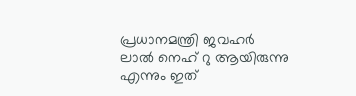പ്രധാനമന്ത്രി ജവഹര്‍ ലാല്‍ നെഹ് റു ആയിരുന്നു എന്നും ഇത്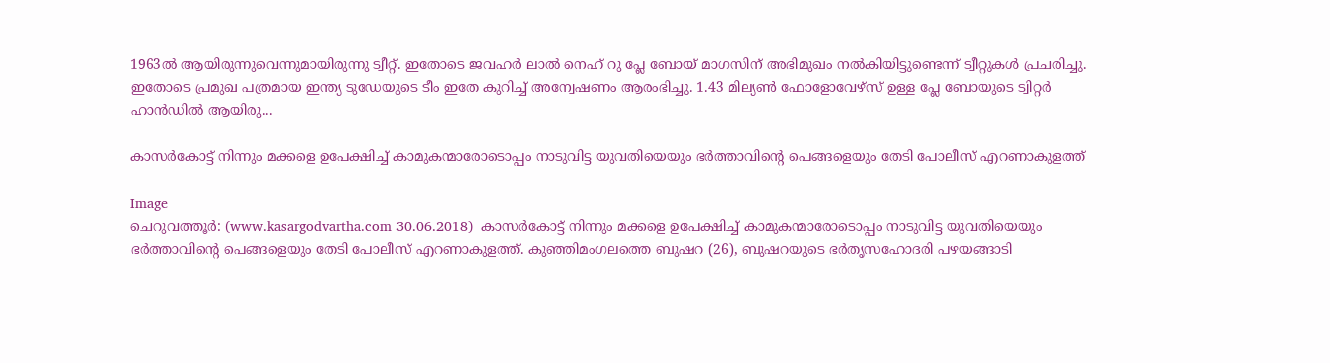1963ല്‍ ആയിരുന്നുവെന്നുമായിരുന്നു ട്വീറ്റ്. ഇതോടെ ജവഹര്‍ ലാല്‍ നെഹ് റു പ്ലേ ബോയ് മാഗസിന് അഭിമുഖം നല്‍കിയിട്ടുണ്ടെന്ന് ട്വീറ്റുകള്‍ പ്രചരിച്ചു. ഇതോടെ പ്രമുഖ പത്രമായ ഇന്ത്യ ടുഡേയുടെ ടീം ഇതേ കുറിച്ച് അന്വേഷണം ആരംഭിച്ചു. 1.43 മില്യണ്‍ ഫോളോവേഴ്‌സ് ഉള്ള പ്ലേ ബോയുടെ ട്വിറ്റര്‍ ഹാന്‍ഡില്‍ ആയിരു...

കാസര്‍കോട്ട് നിന്നും മക്കളെ ഉപേക്ഷിച്ച് കാമുകന്മാരോടൊപ്പം നാടുവിട്ട യുവതിയെയും ഭര്‍ത്താവിന്റെ പെങ്ങളെയും തേടി പോലീസ് എറണാകുളത്ത്

Image
ചെറുവത്തൂര്‍: (www.kasargodvartha.com 30.06.2018)  കാസര്‍കോട്ട് നിന്നും മക്കളെ ഉപേക്ഷിച്ച് കാമുകന്മാരോടൊപ്പം നാടുവിട്ട യുവതിയെയും ഭര്‍ത്താവിന്റെ പെങ്ങളെയും തേടി പോലീസ് എറണാകുളത്ത്. കുഞ്ഞിമംഗലത്തെ ബുഷറ (26), ബുഷറയുടെ ഭര്‍തൃസഹോദരി പഴയങ്ങാടി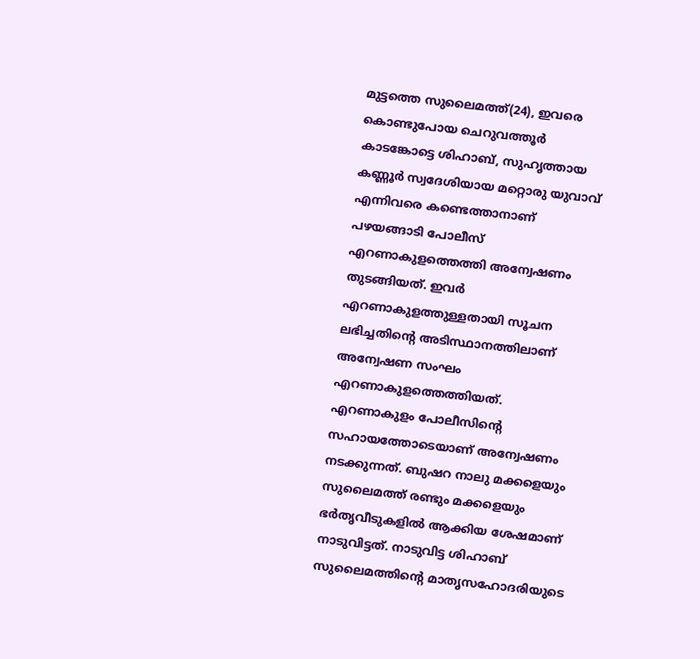മുട്ടത്തെ സുലൈമത്ത്(24), ഇവരെ കൊണ്ടുപോയ ചെറുവത്തൂര്‍ കാടങ്കോട്ടെ ശിഹാബ്, സുഹൃത്തായ കണ്ണൂര്‍ സ്വദേശിയായ മറ്റൊരു യുവാവ് എന്നിവരെ കണ്ടെത്താനാണ് പഴയങ്ങാടി പോലീസ് എറണാകുളത്തെത്തി അന്വേഷണം തുടങ്ങിയത്. ഇവര്‍ എറണാകുളത്തുള്ളതായി സൂചന ലഭിച്ചതിന്റെ അടിസ്ഥാനത്തിലാണ് അന്വേഷണ സംഘം എറണാകുളത്തെത്തിയത്. എറണാകുളം പോലീസിന്റെ സഹായത്തോടെയാണ് അന്വേഷണം നടക്കുന്നത്. ബുഷറ നാലു മക്കളെയും സുലൈമത്ത് രണ്ടും മക്കളെയും ഭര്‍തൃവീടുകളില്‍ ആക്കിയ ശേഷമാണ് നാടുവിട്ടത്. നാടുവിട്ട ശിഹാബ് സുലൈമത്തിന്റെ മാതൃസഹോദരിയുടെ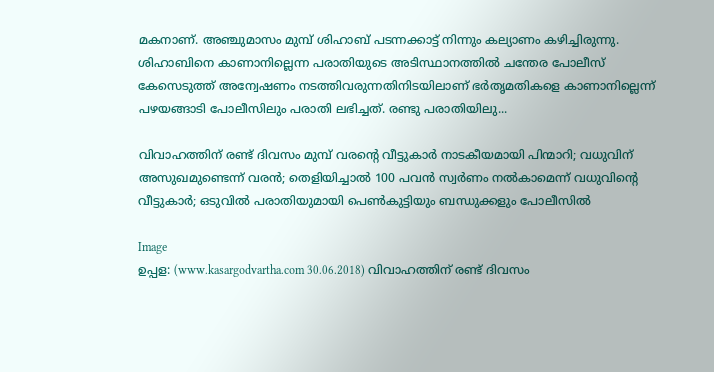മകനാണ്. അഞ്ചുമാസം മുമ്പ് ശിഹാബ് പടന്നക്കാട്ട് നിന്നും കല്യാണം കഴിച്ചിരുന്നു. ശിഹാബിനെ കാണാനില്ലെന്ന പരാതിയുടെ അടിസ്ഥാനത്തില്‍ ചന്തേര പോലീസ് കേസെടുത്ത് അന്വേഷണം നടത്തിവരുന്നതിനിടയിലാണ് ഭര്‍തൃമതികളെ കാണാനില്ലെന്ന് പഴയങ്ങാടി പോലീസിലും പരാതി ലഭിച്ചത്. രണ്ടു പരാതിയിലു...

വിവാഹത്തിന് രണ്ട് ദിവസം മുമ്പ് വരന്റെ വീട്ടുകാര്‍ നാടകീയമായി പിന്മാറി; വധുവിന് അസുഖമുണ്ടെന്ന് വരന്‍; തെളിയിച്ചാല്‍ 100 പവന്‍ സ്വര്‍ണം നല്‍കാമെന്ന് വധുവിന്റെ വീട്ടുകാര്‍; ഒടുവില്‍ പരാതിയുമായി പെണ്‍കുട്ടിയും ബന്ധുക്കളും പോലീസില്‍

Image
ഉപ്പള: (www.kasargodvartha.com 30.06.2018) വിവാഹത്തിന് രണ്ട് ദിവസം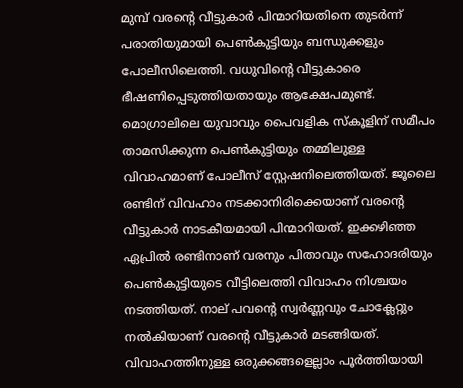മുമ്പ് വരന്റെ വീട്ടുകാര്‍ പിന്മാറിയതിനെ തുടര്‍ന്ന് പരാതിയുമായി പെണ്‍കുട്ടിയും ബന്ധുക്കളും പോലീസിലെത്തി. വധുവിന്റെ വീട്ടുകാരെ ഭീഷണിപ്പെടുത്തിയതായും ആക്ഷേപമുണ്ട്. മൊഗ്രാലിലെ യുവാവും പൈവളിക സ്‌കൂളിന് സമീപം താമസിക്കുന്ന പെണ്‍കുട്ടിയും തമ്മിലുള്ള വിവാഹമാണ് പോലീസ് സ്റ്റേഷനിലെത്തിയത്. ജൂലൈ രണ്ടിന് വിവഹാം നടക്കാനിരിക്കെയാണ് വരന്റെ വീട്ടുകാര്‍ നാടകീയമായി പിന്മാറിയത്. ഇക്കഴിഞ്ഞ ഏപ്രില്‍ രണ്ടിനാണ് വരനും പിതാവും സഹോദരിയും പെണ്‍കുട്ടിയുടെ വീട്ടിലെത്തി വിവാഹം നിശ്ചയം നടത്തിയത്. നാല് പവന്റെ സ്വര്‍ണ്ണവും ചോക്ലേറ്റും നല്‍കിയാണ് വരന്റെ വീട്ടുകാര്‍ മടങ്ങിയത്.  വിവാഹത്തിനുള്ള ഒരുക്കങ്ങളെല്ലാം പൂര്‍ത്തിയായി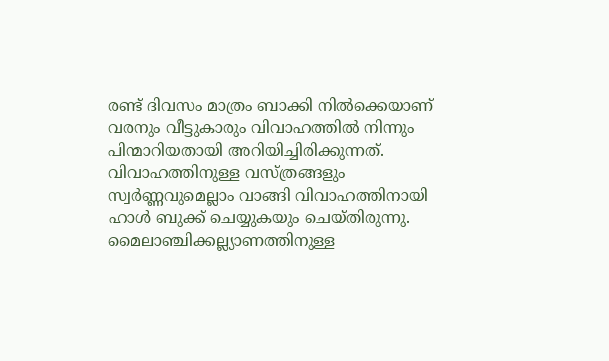രണ്ട് ദിവസം മാത്രം ബാക്കി നില്‍ക്കെയാണ് വരനും വീട്ടുകാരും വിവാഹത്തില്‍ നിന്നും പിന്മാറിയതായി അറിയിച്ചിരിക്കുന്നത്. വിവാഹത്തിനുള്ള വസ്ത്രങ്ങളും സ്വര്‍ണ്ണവുമെല്ലാം വാങ്ങി വിവാഹത്തിനായി ഹാള്‍ ബുക്ക് ചെയ്യുകയും ചെയ്തിരുന്നു. മൈലാഞ്ചിക്കല്ല്യാണത്തിനുള്ള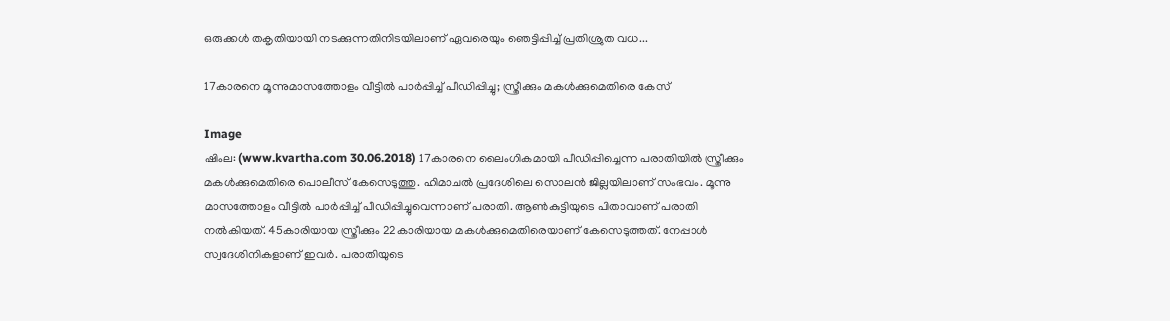ഒരുക്കള്‍ തകൃതിയായി നടക്കുന്നതിനിടയിലാണ് ഏവരെയും ഞെട്ടിപ്പിച്ച് പ്രതിശ്രുത വധ...

17കാരനെ മൂന്നുമാസത്തോളം വീട്ടില്‍ പാര്‍പ്പിച്ച് പീഡിപ്പിച്ചു; സ്ത്രീക്കും മകള്‍ക്കുമെതിരെ കേസ്

Image
ഷിംല: (www.kvartha.com 30.06.2018) 17കാരനെ ലൈംഗികമായി പീഡിപ്പിച്ചെന്ന പരാതിയില്‍ സ്ത്രീക്കും മകള്‍ക്കുമെതിരെ പൊലീസ് കേസെടുത്തു. ഹിമാചല്‍ പ്രദേശിലെ സൊലന്‍ ജില്ലയിലാണ് സംഭവം. മൂന്നു മാസത്തോളം വീട്ടില്‍ പാര്‍പ്പിച്ച് പീഡിപ്പിച്ചുവെന്നാണ് പരാതി. ആണ്‍കുട്ടിയുടെ പിതാവാണ് പരാതി നല്‍കിയത്. 45കാരിയായ സ്ത്രീക്കും 22കാരിയായ മകള്‍ക്കുമെതിരെയാണ് കേസെടുത്തത്. നേപ്പാള്‍ സ്വദേശിനികളാണ് ഇവര്‍. പരാതിയുടെ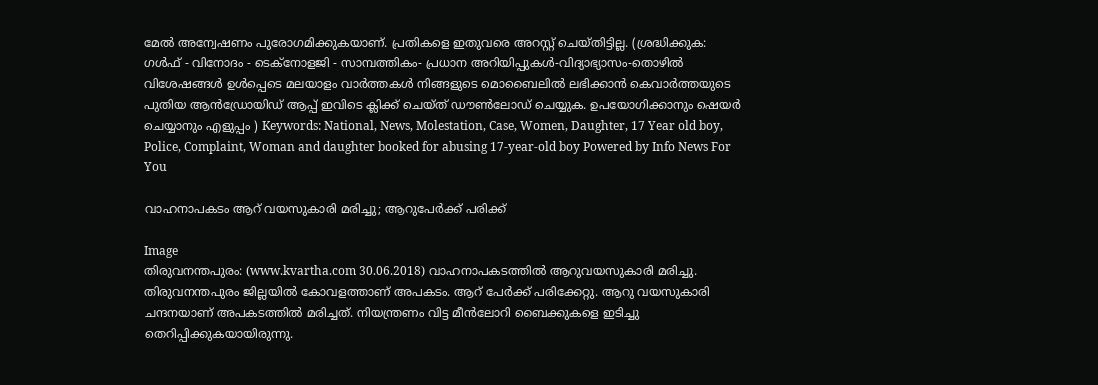മേല്‍ അന്വേഷണം പുരോഗമിക്കുകയാണ്. പ്രതികളെ ഇതുവരെ അറസ്റ്റ് ചെയ്തിട്ടില്ല. (ശ്രദ്ധിക്കുക: ഗൾഫ് - വിനോദം - ടെക്നോളജി - സാമ്പത്തികം- പ്രധാന അറിയിപ്പുകൾ-വിദ്യാഭ്യാസം-തൊഴിൽ വിശേഷങ്ങൾ ഉൾപ്പെടെ മലയാളം വാർത്തകൾ നിങ്ങളുടെ മൊബൈലിൽ ലഭിക്കാൻ കെവാർത്തയുടെ പുതിയ ആൻഡ്രോയിഡ് ആപ്പ് ഇവിടെ ക്ലിക്ക് ചെയ്ത് ഡൗൺലോഡ് ചെയ്യുക. ഉപയോഗിക്കാനും ഷെയർ ചെയ്യാനും എളുപ്പം ) Keywords: National, News, Molestation, Case, Women, Daughter, 17 Year old boy, Police, Complaint, Woman and daughter booked for abusing 17-year-old boy Powered by Info News For You

വാഹനാപകടം ആറ് വയസുകാരി മരിച്ചു; ആറുപേര്‍ക്ക് പരിക്ക്

Image
തിരുവനന്തപുരം: (www.kvartha.com 30.06.2018) വാഹനാപകടത്തില്‍ ആറുവയസുകാരി മരിച്ചു. തിരുവനന്തപുരം ജില്ലയില്‍ കോവളത്താണ് അപകടം. ആറ് പേര്‍ക്ക് പരിക്കേറ്റു. ആറു വയസുകാരി ചന്ദനയാണ് അപകടത്തില്‍ മരിച്ചത്. നിയന്ത്രണം വിട്ട മീന്‍ലോറി ബൈക്കുകളെ ഇടിച്ചു തെറിപ്പിക്കുകയായിരുന്നു.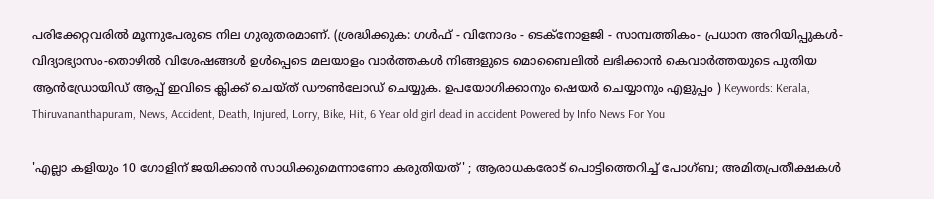പരിക്കേറ്റവരില്‍ മൂന്നുപേരുടെ നില ഗുരുതരമാണ്. (ശ്രദ്ധിക്കുക: ഗൾഫ് - വിനോദം - ടെക്നോളജി - സാമ്പത്തികം- പ്രധാന അറിയിപ്പുകൾ-വിദ്യാഭ്യാസം-തൊഴിൽ വിശേഷങ്ങൾ ഉൾപ്പെടെ മലയാളം വാർത്തകൾ നിങ്ങളുടെ മൊബൈലിൽ ലഭിക്കാൻ കെവാർത്തയുടെ പുതിയ ആൻഡ്രോയിഡ് ആപ്പ് ഇവിടെ ക്ലിക്ക് ചെയ്ത് ഡൗൺലോഡ് ചെയ്യുക. ഉപയോഗിക്കാനും ഷെയർ ചെയ്യാനും എളുപ്പം ) Keywords: Kerala, Thiruvananthapuram, News, Accident, Death, Injured, Lorry, Bike, Hit, 6 Year old girl dead in accident Powered by Info News For You

'എല്ലാ കളിയും 10 ഗോളിന് ജയിക്കാന്‍ സാധിക്കുമെന്നാണോ കരുതിയത്' ; ആരാധകരോട് പൊട്ടിത്തെറിച്ച് പോഗ്ബ; അമിതപ്രതീക്ഷകള്‍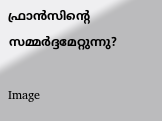ഫ്രാന്‍സിന്റെ സമ്മര്‍ദ്ദമേറ്റുന്നു?

Image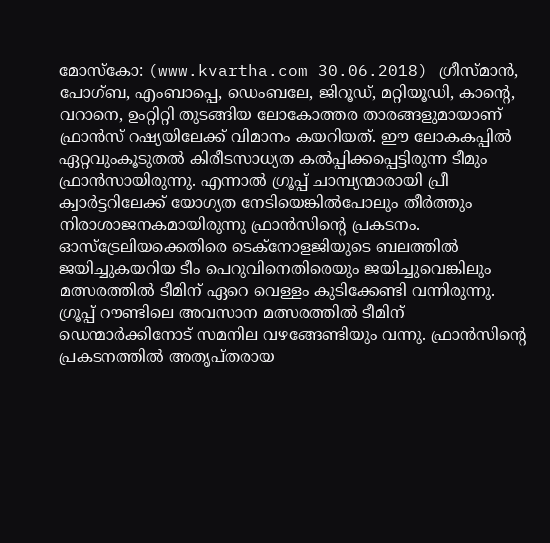മോസ്‌കോ: (www.kvartha.com 30.06.2018) ഗ്രീസ്മാന്‍, പോഗ്ബ, എംബാപ്പെ, ഡെംബലേ, ജിറൂഡ്, മറ്റിയൂഡി, കാന്റെ, വറാനെ, ഉംറ്റിറ്റി തുടങ്ങിയ ലോകോത്തര താരങ്ങളുമായാണ് ഫ്രാന്‍സ് റഷ്യയിലേക്ക് വിമാനം കയറിയത്. ഈ ലോകകപ്പില്‍ ഏറ്റവുംകൂടുതല്‍ കിരീടസാധ്യത കല്‍പ്പിക്കപ്പെട്ടിരുന്ന ടീമും ഫ്രാന്‍സായിരുന്നു. എന്നാല്‍ ഗ്രൂപ്പ് ചാമ്പ്യന്മാരായി പ്രീ ക്വാര്‍ട്ടറിലേക്ക് യോഗ്യത നേടിയെങ്കില്‍പോലും തീര്‍ത്തും നിരാശാജനകമായിരുന്നു ഫ്രാന്‍സിന്റെ പ്രകടനം. ഓസ്‌ട്രേലിയക്കെതിരെ ടെക്‌നോളജിയുടെ ബലത്തില്‍ ജയിച്ചുകയറിയ ടീം പെറുവിനെതിരെയും ജയിച്ചുവെങ്കിലും മത്സരത്തില്‍ ടീമിന് ഏറെ വെള്ളം കുടിക്കേണ്ടി വന്നിരുന്നു. ഗ്രൂപ്പ് റൗണ്ടിലെ അവസാന മത്സരത്തില്‍ ടീമിന് ഡെന്മാര്‍ക്കിനോട് സമനില വഴങ്ങേണ്ടിയും വന്നു. ഫ്രാന്‍സിന്റെ പ്രകടനത്തില്‍ അതൃപ്തരായ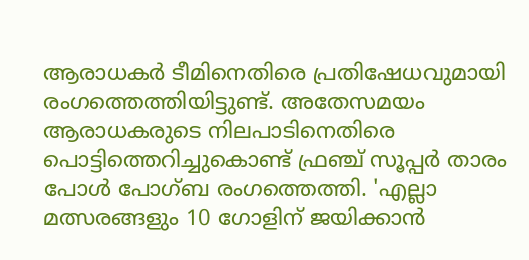ആരാധകര്‍ ടീമിനെതിരെ പ്രതിഷേധവുമായി രംഗത്തെത്തിയിട്ടുണ്ട്. അതേസമയം ആരാധകരുടെ നിലപാടിനെതിരെ പൊട്ടിത്തെറിച്ചുകൊണ്ട് ഫ്രഞ്ച് സൂപ്പര്‍ താരം പോള്‍ പോഗ്ബ രംഗത്തെത്തി. 'എല്ലാ മത്സരങ്ങളും 10 ഗോളിന് ജയിക്കാന്‍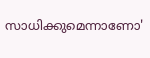സാധിക്കുമെന്നാണോ'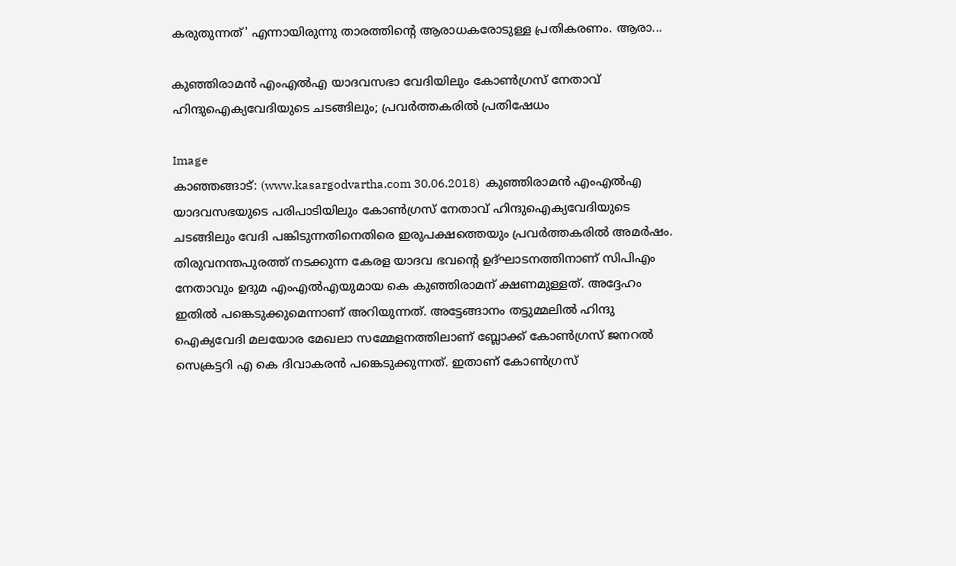കരുതുന്നത്' എന്നായിരുന്നു താരത്തിന്റെ ആരാധകരോടുള്ള പ്രതികരണം. ആരാ...

കുഞ്ഞിരാമന്‍ എംഎല്‍എ യാദവസഭാ വേദിയിലും കോണ്‍ഗ്രസ് നേതാവ് ഹിന്ദുഐക്യവേദിയുടെ ചടങ്ങിലും; പ്രവര്‍ത്തകരില്‍ പ്രതിഷേധം

Image
കാഞ്ഞങ്ങാട്: (www.kasargodvartha.com 30.06.2018)  കുഞ്ഞിരാമന്‍ എംഎല്‍എ യാദവസഭയുടെ പരിപാടിയിലും കോണ്‍ഗ്രസ് നേതാവ് ഹിന്ദുഐക്യവേദിയുടെ ചടങ്ങിലും വേദി പങ്കിടുന്നതിനെതിരെ ഇരുപക്ഷത്തെയും പ്രവര്‍ത്തകരില്‍ അമര്‍ഷം. തിരുവനന്തപുരത്ത് നടക്കുന്ന കേരള യാദവ ഭവന്റെ ഉദ്ഘാടനത്തിനാണ് സിപിഎം നേതാവും ഉദുമ എംഎല്‍എയുമായ കെ കുഞ്ഞിരാമന് ക്ഷണമുള്ളത്. അദ്ദേഹം ഇതില്‍ പങ്കെടുക്കുമെന്നാണ് അറിയുന്നത്. അട്ടേങ്ങാനം തട്ടുമ്മലില്‍ ഹിന്ദു ഐക്യവേദി മലയോര മേഖലാ സമ്മേളനത്തിലാണ് ബ്ലോക്ക് കോണ്‍ഗ്രസ് ജനറല്‍ സെക്രട്ടറി എ കെ ദിവാകരന്‍ പങ്കെടുക്കുന്നത്. ഇതാണ് കോണ്‍ഗ്രസ്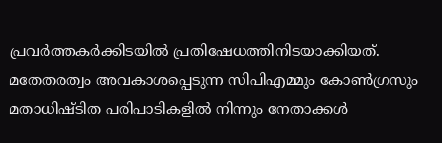പ്രവര്‍ത്തകര്‍ക്കിടയില്‍ പ്രതിഷേധത്തിനിടയാക്കിയത്. മതേതരത്വം അവകാശപ്പെടുന്ന സിപിഎമ്മും കോണ്‍ഗ്രസും മതാധിഷ്ടിത പരിപാടികളില്‍ നിന്നും നേതാക്കള്‍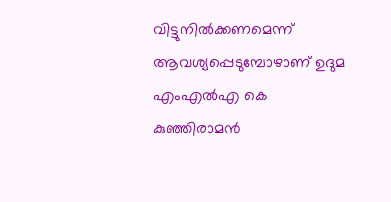വിട്ടുനില്‍ക്കണമെന്ന് ആവശ്യപ്പെടുമ്പോഴാണ് ഉദുമ എംഎല്‍എ കെ കുഞ്ഞിരാമന്‍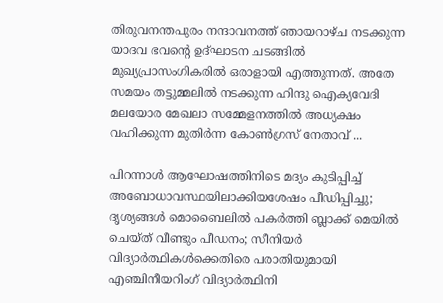തിരുവനന്തപുരം നന്ദാവനത്ത് ഞായറാഴ്ച നടക്കുന്ന യാദവ ഭവന്റെ ഉദ്ഘാടന ചടങ്ങില്‍ മുഖ്യപ്രാസംഗികരില്‍ ഒരാളായി എത്തുന്നത്. അതേ സമയം തട്ടുമ്മലില്‍ നടക്കുന്ന ഹിന്ദു ഐക്യവേദി മലയോര മേഖലാ സമ്മേളനത്തില്‍ അധ്യക്ഷം വഹിക്കുന്ന മുതിര്‍ന്ന കോണ്‍ഗ്രസ് നേതാവ് ...

പിറന്നാള്‍ ആഘോഷത്തിനിടെ മദ്യം കുടിപ്പിച്ച് അബോധാവസ്ഥയിലാക്കിയശേഷം പീഡിപ്പിച്ചു; ദൃശ്യങ്ങള്‍ മൊബൈലില്‍ പകര്‍ത്തി ബ്ലാക്ക് മെയില്‍ ചെയ്ത് വീണ്ടും പീഡനം; സീനിയര്‍ വിദ്യാര്‍ത്ഥികള്‍ക്കെതിരെ പരാതിയുമായി എഞ്ചിനീയറിംഗ് വിദ്യാര്‍ത്ഥിനി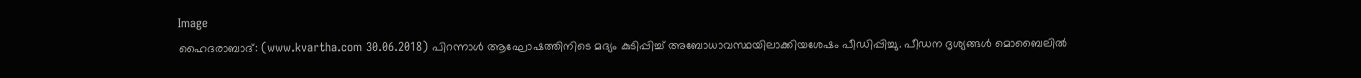Image
ഹൈദരാബാദ്: (www.kvartha.com 30.06.2018) പിറന്നാള്‍ ആഘോഷത്തിനിടെ മദ്യം കുടിപ്പിച്ച് അബോധാവസ്ഥയിലാക്കിയശേഷം പീഡിപ്പിച്ചു. പീഡന ദൃശ്യങ്ങള്‍ മൊബൈലില്‍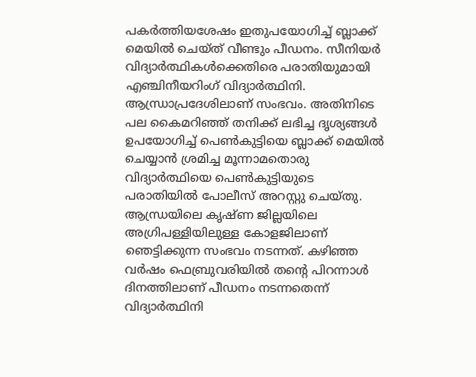പകര്‍ത്തിയശേഷം ഇതുപയോഗിച്ച് ബ്ലാക്ക് മെയില്‍ ചെയ്ത് വീണ്ടും പീഡനം. സീനിയര്‍ വിദ്യാര്‍ത്ഥികള്‍ക്കെതിരെ പരാതിയുമായി എഞ്ചിനീയറിംഗ് വിദ്യാര്‍ത്ഥിനി. ആന്ധ്രാപ്രദേശിലാണ് സംഭവം. അതിനിടെ പല കൈമറിഞ്ഞ് തനിക്ക് ലഭിച്ച ദൃശ്യങ്ങള്‍ ഉപയോഗിച്ച് പെണ്‍കുട്ടിയെ ബ്ലാക്ക് മെയില്‍ ചെയ്യാന്‍ ശ്രമിച്ച മൂന്നാമതൊരു വിദ്യാര്‍ത്ഥിയെ പെണ്‍കുട്ടിയുടെ പരാതിയില്‍ പോലീസ് അറസ്റ്റു ചെയ്തു. ആന്ധ്രയിലെ കൃഷ്ണ ജില്ലയിലെ അഗ്രിപള്ളിയിലുള്ള കോളജിലാണ് ഞെട്ടിക്കുന്ന സംഭവം നടന്നത്. കഴിഞ്ഞ വര്‍ഷം ഫെബ്രുവരിയില്‍ തന്റെ പിറന്നാള്‍ ദിനത്തിലാണ് പീഡനം നടന്നതെന്ന് വിദ്യാര്‍ത്ഥിനി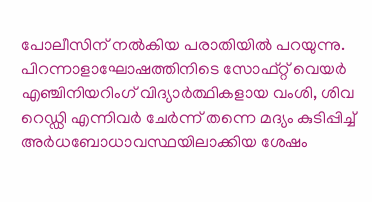പോലീസിന് നല്‍കിയ പരാതിയില്‍ പറയുന്നു. പിറന്നാളാഘോഷത്തിനിടെ സോഫ്റ്റ് വെയര്‍ എഞ്ചിനിയറിംഗ് വിദ്യാര്‍ത്ഥികളായ വംശി, ശിവ റെഡ്ഡി എന്നിവര്‍ ചേര്‍ന്ന് തന്നെ മദ്യം കുടിപ്പിച്ച് അര്‍ധബോധാവസ്ഥയിലാക്കിയ ശേഷം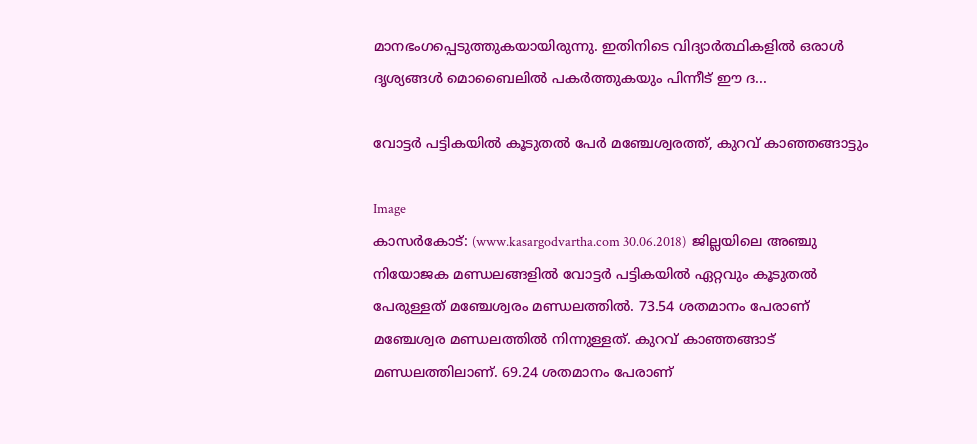മാനഭംഗപ്പെടുത്തുകയായിരുന്നു. ഇതിനിടെ വിദ്യാര്‍ത്ഥികളില്‍ ഒരാള്‍ ദൃശ്യങ്ങള്‍ മൊബൈലില്‍ പകര്‍ത്തുകയും പിന്നീട് ഈ ദ...

വോട്ടര്‍ പട്ടികയില്‍ കൂടുതല്‍ പേര്‍ മഞ്ചേശ്വരത്ത്, കുറവ് കാഞ്ഞങ്ങാട്ടും

Image
കാസര്‍കോട്: (www.kasargodvartha.com 30.06.2018)  ജില്ലയിലെ അഞ്ചു നിയോജക മണ്ഡലങ്ങളില്‍ വോട്ടര്‍ പട്ടികയില്‍ ഏറ്റവും കൂടുതല്‍ പേരുള്ളത് മഞ്ചേശ്വരം മണ്ഡലത്തില്‍. 73.54 ശതമാനം പേരാണ് മഞ്ചേശ്വര മണ്ഡലത്തില്‍ നിന്നുള്ളത്. കുറവ് കാഞ്ഞങ്ങാട് മണ്ഡലത്തിലാണ്. 69.24 ശതമാനം പേരാണ്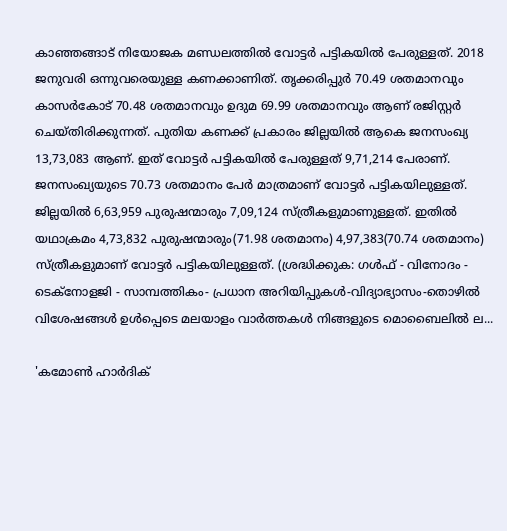കാഞ്ഞങ്ങാട് നിയോജക മണ്ഡലത്തില്‍ വോട്ടര്‍ പട്ടികയില്‍ പേരുള്ളത്. 2018 ജനുവരി ഒന്നുവരെയുള്ള കണക്കാണിത്. തൃക്കരിപ്പുര്‍ 70.49 ശതമാനവും കാസര്‍കോട് 70.48 ശതമാനവും ഉദുമ 69.99 ശതമാനവും ആണ് രജിസ്റ്റര്‍ ചെയ്തിരിക്കുന്നത്. പുതിയ കണക്ക് പ്രകാരം ജില്ലയില്‍ ആകെ ജനസംഖ്യ 13,73,083 ആണ്. ഇത് വോട്ടര്‍ പട്ടികയില്‍ പേരുള്ളത് 9,71,214 പേരാണ്. ജനസംഖ്യയുടെ 70.73 ശതമാനം പേര്‍ മാത്രമാണ് വോട്ടര്‍ പട്ടികയിലുള്ളത്. ജില്ലയില്‍ 6,63,959 പുരുഷന്മാരും 7,09,124 സ്ത്രീകളുമാണുള്ളത്. ഇതില്‍ യഥാക്രമം 4,73,832 പുരുഷന്മാരും(71.98 ശതമാനം) 4,97,383(70.74 ശതമാനം) സ്ത്രീകളുമാണ് വോട്ടര്‍ പട്ടികയിലുള്ളത്. (ശ്രദ്ധിക്കുക: ഗൾഫ് - വിനോദം - ടെക്നോളജി - സാമ്പത്തികം- പ്രധാന അറിയിപ്പുകൾ-വിദ്യാഭ്യാസം-തൊഴിൽ വിശേഷങ്ങൾ ഉൾപ്പെടെ മലയാളം വാർത്തകൾ നിങ്ങളുടെ മൊബൈലിൽ ല...

'കമോണ്‍ ഹാര്‍ദിക്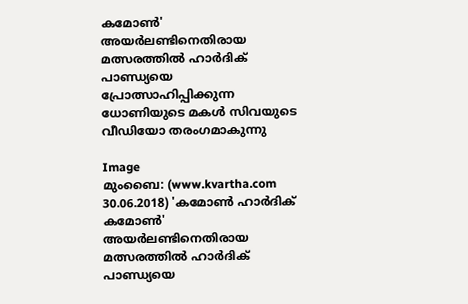കമോണ്‍' അയര്‍ലണ്ടിനെതിരായ മത്സരത്തില്‍ ഹാര്‍ദിക് പാണ്ഡ്യയെ പ്രോത്സാഹിപ്പിക്കുന്ന ധോണിയുടെ മകള്‍ സിവയുടെ വീഡിയോ തരംഗമാകുന്നു

Image
മുംബൈ: (www.kvartha.com 30.06.2018) 'കമോണ്‍ ഹാര്‍ദിക് കമോണ്‍' അയര്‍ലണ്ടിനെതിരായ മത്സരത്തില്‍ ഹാര്‍ദിക് പാണ്ഡ്യയെ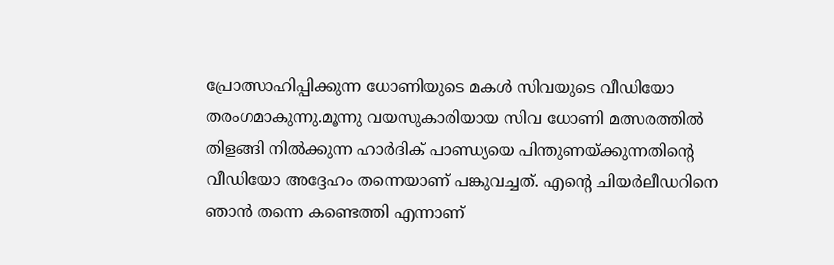പ്രോത്സാഹിപ്പിക്കുന്ന ധോണിയുടെ മകള്‍ സിവയുടെ വീഡിയോ തരംഗമാകുന്നു.മൂന്നു വയസുകാരിയായ സിവ ധോണി മത്സരത്തില്‍ തിളങ്ങി നില്‍ക്കുന്ന ഹാര്‍ദിക് പാണ്ഡ്യയെ പിന്തുണയ്ക്കുന്നതിന്റെ വീഡിയോ അദ്ദേഹം തന്നെയാണ് പങ്കുവച്ചത്. എന്റെ ചിയര്‍ലീഡറിനെ ഞാന്‍ തന്നെ കണ്ടെത്തി എന്നാണ്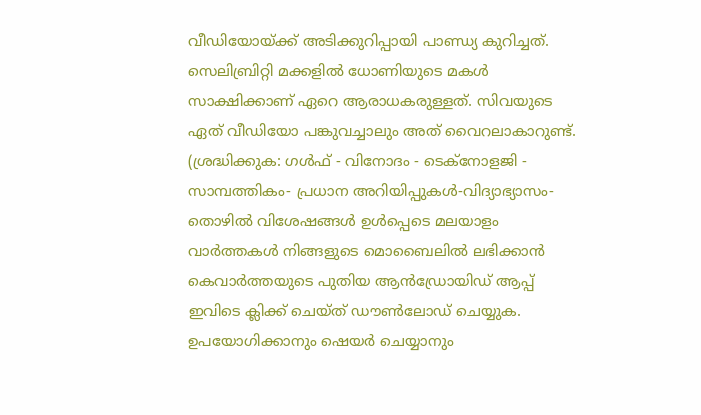വീഡിയോയ്ക്ക് അടിക്കുറിപ്പായി പാണ്ഡ്യ കുറിച്ചത്. സെലിബ്രിറ്റി മക്കളില്‍ ധോണിയുടെ മകള്‍ സാക്ഷിക്കാണ് ഏറെ ആരാധകരുള്ളത്. സിവയുടെ ഏത് വീഡിയോ പങ്കുവച്ചാലും അത് വൈറലാകാറുണ്ട്. (ശ്രദ്ധിക്കുക: ഗൾഫ് - വിനോദം - ടെക്നോളജി - സാമ്പത്തികം- പ്രധാന അറിയിപ്പുകൾ-വിദ്യാഭ്യാസം-തൊഴിൽ വിശേഷങ്ങൾ ഉൾപ്പെടെ മലയാളം വാർത്തകൾ നിങ്ങളുടെ മൊബൈലിൽ ലഭിക്കാൻ കെവാർത്തയുടെ പുതിയ ആൻഡ്രോയിഡ് ആപ്പ് ഇവിടെ ക്ലിക്ക് ചെയ്ത് ഡൗൺലോഡ് ചെയ്യുക. ഉപയോഗിക്കാനും ഷെയർ ചെയ്യാനും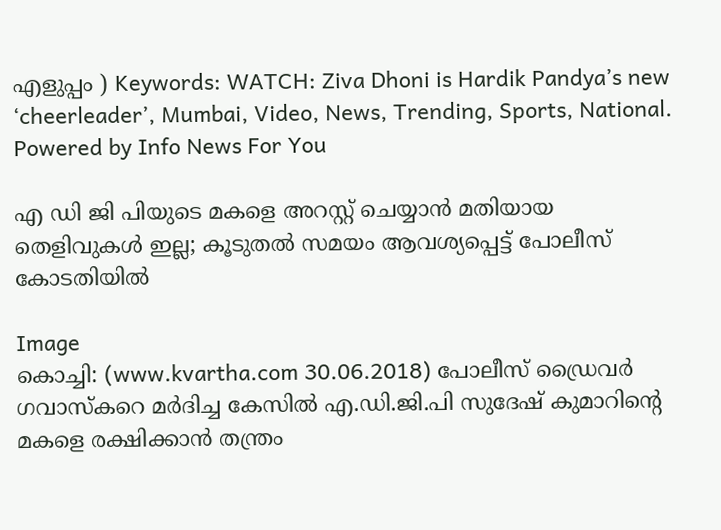എളുപ്പം ) Keywords: WATCH: Ziva Dhoni is Hardik Pandya’s new ‘cheerleader’, Mumbai, Video, News, Trending, Sports, National. Powered by Info News For You

എ ഡി ജി പിയുടെ മകളെ അറസ്റ്റ് ചെയ്യാന്‍ മതിയായ തെളിവുകള്‍ ഇല്ല; കൂടുതല്‍ സമയം ആവശ്യപ്പെട്ട് പോലീസ് കോടതിയില്‍

Image
കൊച്ചി: (www.kvartha.com 30.06.2018) പോലീസ് ഡ്രൈവര്‍ ഗവാസ്‌കറെ മര്‍ദിച്ച കേസില്‍ എ.ഡി.ജി.പി സുദേഷ് കുമാറിന്റെ മകളെ രക്ഷിക്കാന്‍ തന്ത്രം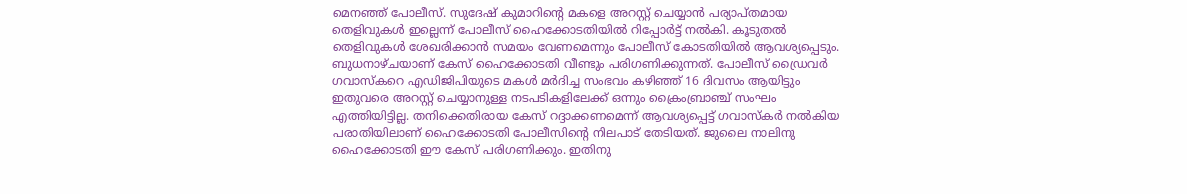മെനഞ്ഞ് പോലീസ്. സുദേഷ് കുമാറിന്റെ മകളെ അറസ്റ്റ് ചെയ്യാന്‍ പര്യാപ്തമായ തെളിവുകള്‍ ഇല്ലെന്ന് പോലീസ് ഹൈക്കോടതിയില്‍ റിപ്പോര്‍ട്ട് നല്‍കി. കൂടുതല്‍ തെളിവുകള്‍ ശേഖരിക്കാന്‍ സമയം വേണമെന്നും പോലീസ് കോടതിയില്‍ ആവശ്യപ്പെടും. ബുധനാഴ്ചയാണ് കേസ് ഹൈക്കോടതി വീണ്ടും പരിഗണിക്കുന്നത്. പോലീസ് ഡ്രൈവര്‍ ഗവാസ്‌കറെ എഡിജിപിയുടെ മകള്‍ മര്‍ദിച്ച സംഭവം കഴിഞ്ഞ് 16 ദിവസം ആയിട്ടും ഇതുവരെ അറസ്റ്റ് ചെയ്യാനുള്ള നടപടികളിലേക്ക് ഒന്നും ക്രൈംബ്രാഞ്ച് സംഘം എത്തിയിട്ടില്ല. തനിക്കെതിരായ കേസ് റദ്ദാക്കണമെന്ന് ആവശ്യപ്പെട്ട് ഗവാസ്‌കര്‍ നല്‍കിയ പരാതിയിലാണ് ഹൈക്കോടതി പോലീസിന്റെ നിലപാട് തേടിയത്. ജുലൈ നാലിനു ഹൈക്കോടതി ഈ കേസ് പരിഗണിക്കും. ഇതിനു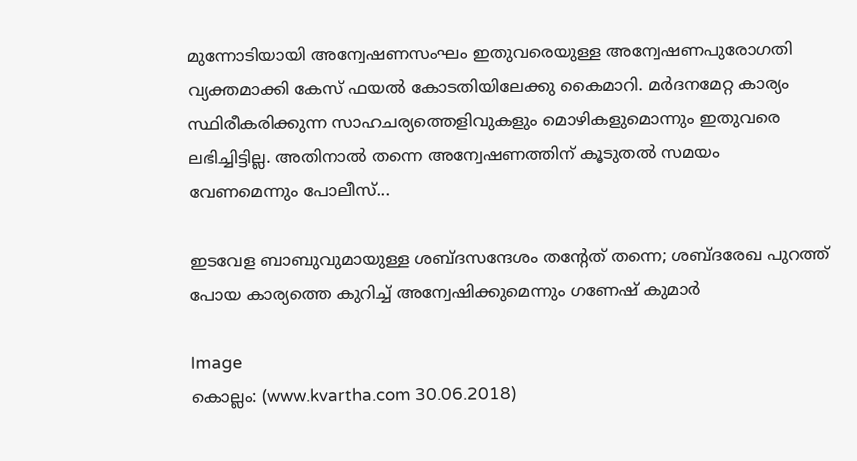മുന്നോടിയായി അന്വേഷണസംഘം ഇതുവരെയുള്ള അന്വേഷണപുരോഗതി വ്യക്തമാക്കി കേസ് ഫയല്‍ കോടതിയിലേക്കു കൈമാറി. മര്‍ദനമേറ്റ കാര്യം സ്ഥിരീകരിക്കുന്ന സാഹചര്യത്തെളിവുകളും മൊഴികളുമൊന്നും ഇതുവരെ ലഭിച്ചിട്ടില്ല. അതിനാല്‍ തന്നെ അന്വേഷണത്തിന് കൂടുതല്‍ സമയം വേണമെന്നും പോലീസ്...

ഇടവേള ബാബുവുമായുള്ള ശബ്ദസന്ദേശം തന്റേത് തന്നെ; ശബ്ദരേഖ പുറത്ത് പോയ കാര്യത്തെ കുറിച്ച് അന്വേഷിക്കുമെന്നും ഗണേഷ് കുമാര്‍

Image
കൊല്ലം: (www.kvartha.com 30.06.2018)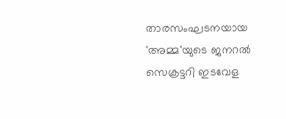താരസംഘടനയായ 'അമ്മ'യുടെ ജനറല്‍ സെക്രട്ടറി ഇടവേള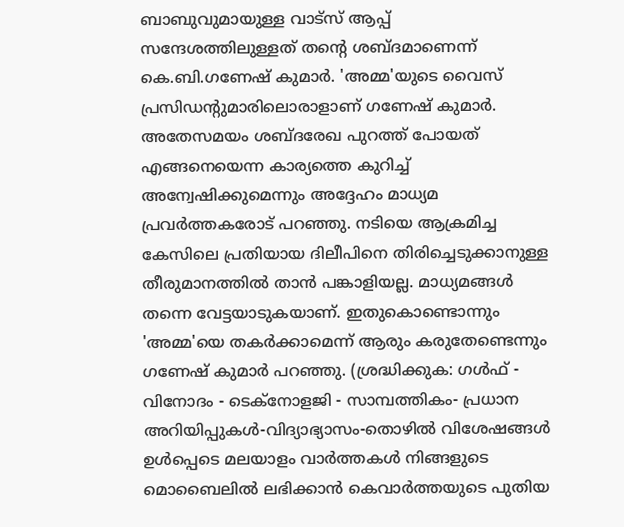ബാബുവുമായുള്ള വാട്‌സ് ആപ്പ് സന്ദേശത്തിലുള്ളത് തന്റെ ശബ്ദമാണെന്ന് കെ.ബി.ഗണേഷ് കുമാര്‍. 'അമ്മ'യുടെ വൈസ് പ്രസിഡന്റുമാരിലൊരാളാണ് ഗണേഷ് കുമാര്‍. അതേസമയം ശബ്ദരേഖ പുറത്ത് പോയത് എങ്ങനെയെന്ന കാര്യത്തെ കുറിച്ച് അന്വേഷിക്കുമെന്നും അദ്ദേഹം മാധ്യമ പ്രവര്‍ത്തകരോട് പറഞ്ഞു. നടിയെ ആക്രമിച്ച കേസിലെ പ്രതിയായ ദിലീപിനെ തിരിച്ചെടുക്കാനുള്ള തീരുമാനത്തില്‍ താന്‍ പങ്കാളിയല്ല. മാധ്യമങ്ങള്‍ തന്നെ വേട്ടയാടുകയാണ്. ഇതുകൊണ്ടൊന്നും 'അമ്മ'യെ തകര്‍ക്കാമെന്ന് ആരും കരുതേണ്ടെന്നും ഗണേഷ് കുമാര്‍ പറഞ്ഞു. (ശ്രദ്ധിക്കുക: ഗൾഫ് - വിനോദം - ടെക്നോളജി - സാമ്പത്തികം- പ്രധാന അറിയിപ്പുകൾ-വിദ്യാഭ്യാസം-തൊഴിൽ വിശേഷങ്ങൾ ഉൾപ്പെടെ മലയാളം വാർത്തകൾ നിങ്ങളുടെ മൊബൈലിൽ ലഭിക്കാൻ കെവാർത്തയുടെ പുതിയ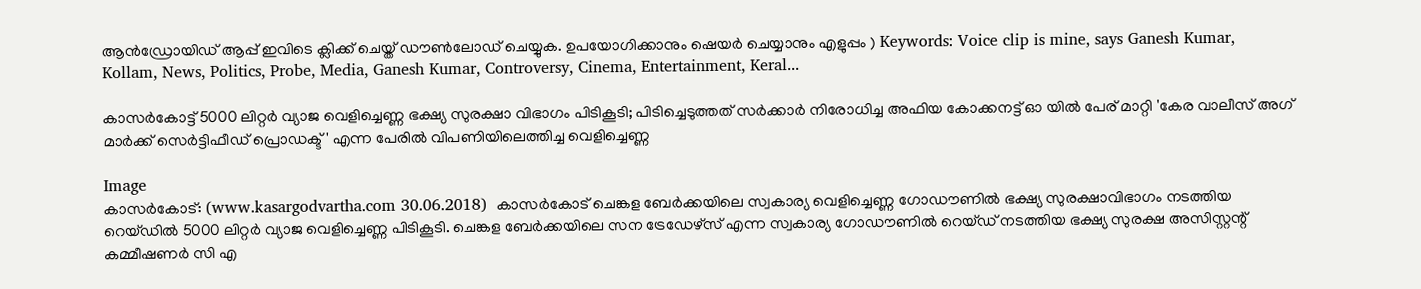ആൻഡ്രോയിഡ് ആപ്പ് ഇവിടെ ക്ലിക്ക് ചെയ്ത് ഡൗൺലോഡ് ചെയ്യുക. ഉപയോഗിക്കാനും ഷെയർ ചെയ്യാനും എളുപ്പം ) Keywords: Voice clip is mine, says Ganesh Kumar, Kollam, News, Politics, Probe, Media, Ganesh Kumar, Controversy, Cinema, Entertainment, Keral...

കാസര്‍കോട്ട് 5000 ലിറ്റര്‍ വ്യാജ വെളിച്ചെണ്ണ ഭക്ഷ്യ സുരക്ഷാ വിഭാഗം പിടികൂടി; പിടിച്ചെടുത്തത് സര്‍ക്കാര്‍ നിരോധിച്ച അഫിയ കോക്കനട്ട് ഓ യില്‍ പേര് മാറ്റി 'കേര വാലീസ് അഗ് മാര്‍ക്ക് സെര്‍ട്ടിഫീഡ് പ്രൊഡക്ട്' എന്ന പേരില്‍ വിപണിയിലെത്തിച്ച വെളിച്ചെണ്ണ

Image
കാസര്‍കോട്: (www.kasargodvartha.com 30.06.2018)  കാസര്‍കോട് ചെങ്കള ബേര്‍ക്കയിലെ സ്വകാര്യ വെളിച്ചെണ്ണ ഗോഡൗണില്‍ ഭക്ഷ്യ സുരക്ഷാവിഭാഗം നടത്തിയ റെയ്ഡില്‍ 5000 ലിറ്റര്‍ വ്യാജ വെളിച്ചെണ്ണ പിടികൂടി. ചെങ്കള ബേര്‍ക്കയിലെ സന ട്രേഡേഴ്‌സ് എന്ന സ്വകാര്യ ഗോഡൗണില്‍ റെയ്ഡ് നടത്തിയ ഭക്ഷ്യ സുരക്ഷ അസിസ്റ്റന്റ് കമ്മീഷണര്‍ സി എ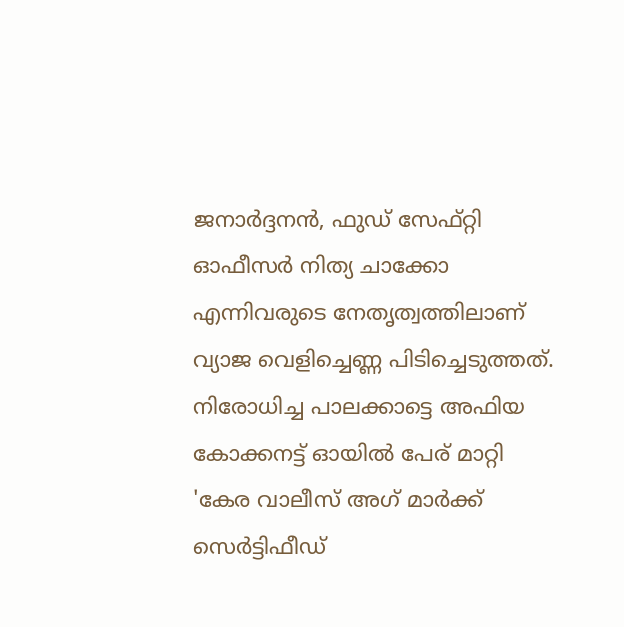ജനാര്‍ദ്ദനന്‍, ഫുഡ് സേഫ്റ്റി ഓഫീസര്‍ നിത്യ ചാക്കോ എന്നിവരുടെ നേതൃത്വത്തിലാണ് വ്യാജ വെളിച്ചെണ്ണ പിടിച്ചെടുത്തത്. നിരോധിച്ച പാലക്കാട്ടെ അഫിയ കോക്കനട്ട് ഓയില്‍ പേര് മാറ്റി 'കേര വാലീസ് അഗ് മാര്‍ക്ക് സെര്‍ട്ടിഫീഡ്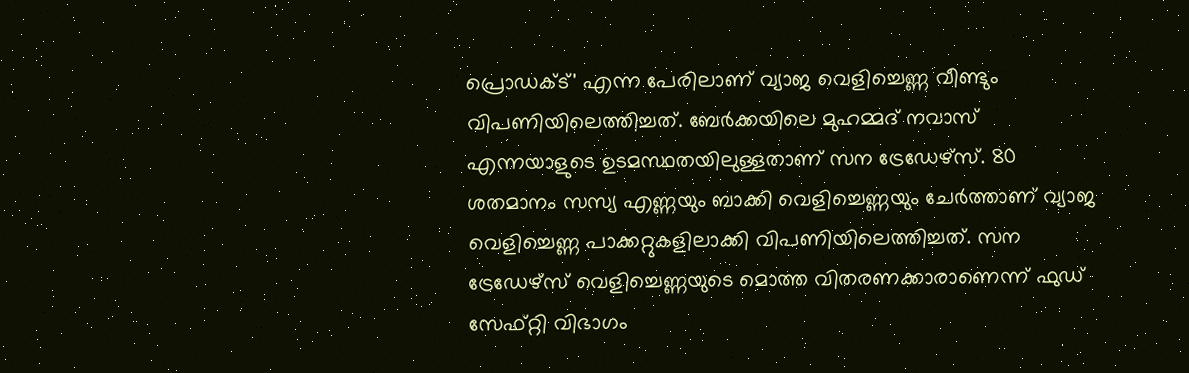പ്രൊഡക്ട്' എന്ന പേരിലാണ് വ്യാജ വെളിച്ചെണ്ണ വീണ്ടും വിപണിയിലെത്തിച്ചത്. ബേര്‍ക്കയിലെ മുഹമ്മദ് നവാസ് എന്നയാളുടെ ഉടമസ്ഥതയിലുള്ളതാണ് സന ട്രേഡേഴ്‌സ്. 80 ശതമാനം സസ്യ എണ്ണയും ബാക്കി വെളിച്ചെണ്ണയും ചേര്‍ത്താണ് വ്യാജ വെളിച്ചെണ്ണ പാക്കറ്റുകളിലാക്കി വിപണിയിലെത്തിച്ചത്. സന ട്രേഡേഴ്‌സ് വെളിച്ചെണ്ണയുടെ മൊത്ത വിതരണക്കാരാണെന്ന് ഫുഡ് സേഫ്റ്റി വിഭാഗം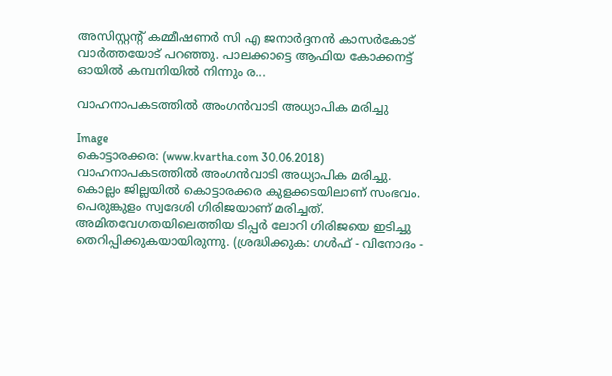അസിസ്റ്റന്റ് കമ്മീഷണര്‍ സി എ ജനാര്‍ദ്ദനന്‍ കാസര്‍കോട് വാര്‍ത്തയോട് പറഞ്ഞു. പാലക്കാട്ടെ ആഫിയ കോക്കനട്ട് ഓയില്‍ കമ്പനിയില്‍ നിന്നും ര...

വാഹനാപകടത്തില്‍ അംഗന്‍വാടി അധ്യാപിക മരിച്ചു

Image
കൊട്ടാരക്കര: (www.kvartha.com 30.06.2018) വാഹനാപകടത്തില്‍ അംഗന്‍വാടി അധ്യാപിക മരിച്ചു. കൊല്ലം ജില്ലയില്‍ കൊട്ടാരക്കര കുളക്കടയിലാണ് സംഭവം. പെരുങ്കുളം സ്വദേശി ഗിരിജയാണ് മരിച്ചത്. അമിതവേഗതയിലെത്തിയ ടിപ്പര്‍ ലോറി ഗിരിജയെ ഇടിച്ചു തെറിപ്പിക്കുകയായിരുന്നു. (ശ്രദ്ധിക്കുക: ഗൾഫ് - വിനോദം -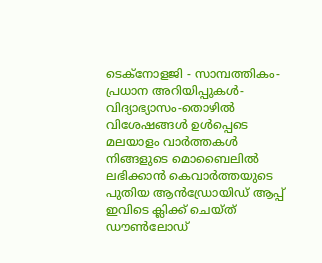ടെക്നോളജി - സാമ്പത്തികം- പ്രധാന അറിയിപ്പുകൾ-വിദ്യാഭ്യാസം-തൊഴിൽ വിശേഷങ്ങൾ ഉൾപ്പെടെ മലയാളം വാർത്തകൾ നിങ്ങളുടെ മൊബൈലിൽ ലഭിക്കാൻ കെവാർത്തയുടെ പുതിയ ആൻഡ്രോയിഡ് ആപ്പ് ഇവിടെ ക്ലിക്ക് ചെയ്ത് ഡൗൺലോഡ്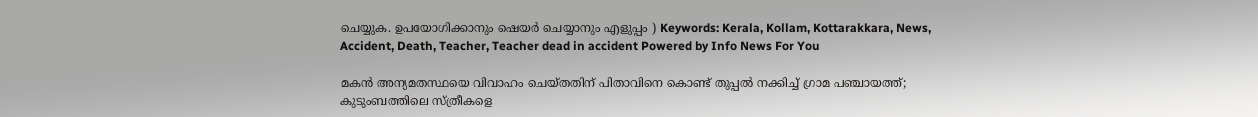ചെയ്യുക. ഉപയോഗിക്കാനും ഷെയർ ചെയ്യാനും എളുപ്പം ) Keywords: Kerala, Kollam, Kottarakkara, News, Accident, Death, Teacher, Teacher dead in accident Powered by Info News For You

മകന്‍ അന്യമതസ്ഥയെ വിവാഹം ചെയ്തതിന് പിതാവിനെ കൊണ്ട് തുപ്പല്‍ നക്കിച്ച് ഗ്രാമ പഞ്ചായത്ത്; കുടുംബത്തിലെ സ്ത്രീകളെ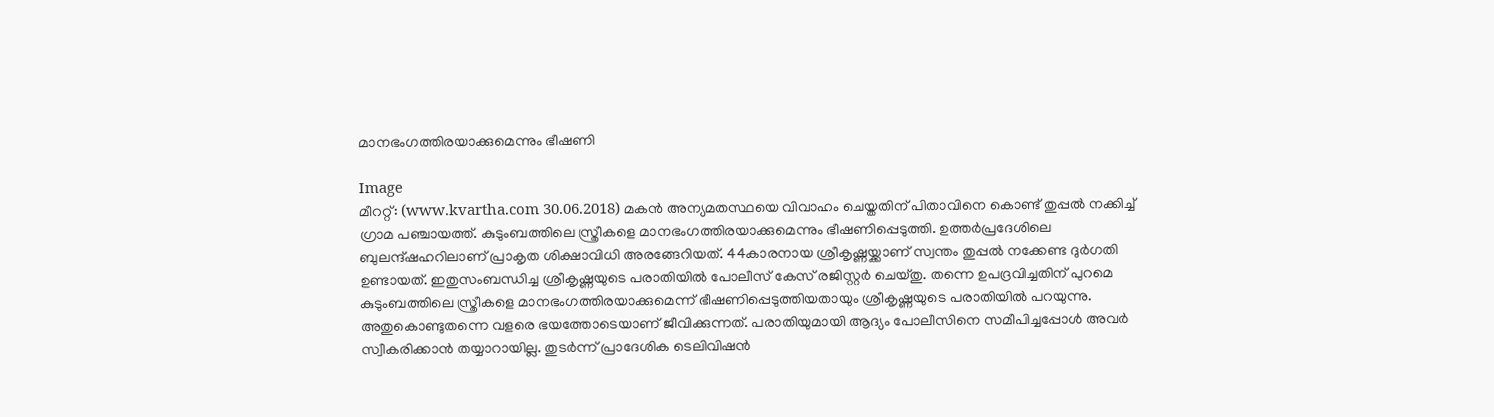മാനഭംഗത്തിരയാക്കുമെന്നും ഭീഷണി

Image
മീററ്റ്: (www.kvartha.com 30.06.2018) മകന്‍ അന്യമതസ്ഥയെ വിവാഹം ചെയ്തതിന് പിതാവിനെ കൊണ്ട് തുപ്പല്‍ നക്കിച്ച് ഗ്രാമ പഞ്ചായത്ത്. കുടുംബത്തിലെ സ്ത്രീകളെ മാനഭംഗത്തിരയാക്കുമെന്നും ഭീഷണിപ്പെടുത്തി. ഉത്തര്‍പ്രദേശിലെ ബുലന്ദ്ഷഹറിലാണ് പ്രാകൃത ശിക്ഷാവിധി അരങ്ങേറിയത്. 44കാരനായ ശ്രീകൃഷ്ണയ്ക്കാണ് സ്വന്തം തുപ്പല്‍ നക്കേണ്ട ദുര്‍ഗതി ഉണ്ടായത്. ഇതുസംബന്ധിച്ച ശ്രീകൃഷ്ണയുടെ പരാതിയില്‍ പോലീസ് കേസ് രജിസ്റ്റര്‍ ചെയ്തു. തന്നെ ഉപദ്രവിച്ചതിന് പുറമെ കുടുംബത്തിലെ സ്ത്രീകളെ മാനഭംഗത്തിരയാക്കുമെന്ന് ഭീഷണിപ്പെടുത്തിയതായും ശ്രീകൃഷ്ണയുടെ പരാതിയില്‍ പറയുന്നു. അതുകൊണ്ടുതന്നെ വളരെ ഭയത്തോടെയാണ് ജീവിക്കുന്നത്. പരാതിയുമായി ആദ്യം പോലീസിനെ സമീപിച്ചപ്പോള്‍ അവര്‍ സ്വീകരിക്കാന്‍ തയ്യാറായില്ല. തുടര്‍ന്ന് പ്രാദേശിക ടെലിവിഷന്‍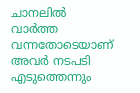ചാനലില്‍ വാര്‍ത്ത വന്നതോടെയാണ് അവര്‍ നടപടി എടുത്തെന്നും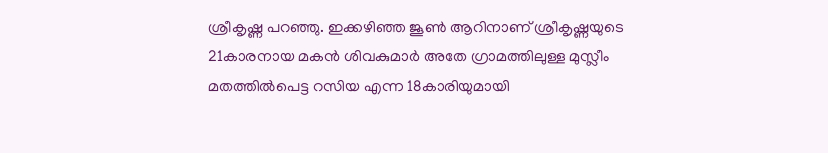ശ്രീകൃഷ്ണ പറഞ്ഞു. ഇക്കഴിഞ്ഞ ജൂണ്‍ ആറിനാണ് ശ്രീകൃഷ്ണയുടെ 21കാരനായ മകന്‍ ശിവകുമാര്‍ അതേ ഗ്രാമത്തിലുള്ള മുസ്ലീം മതത്തില്‍പെട്ട റസിയ എന്ന 18കാരിയുമായി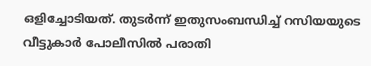ഒളിച്ചോടിയത്. തുടര്‍ന്ന് ഇതുസംബന്ധിച്ച് റസിയയുടെ വീട്ടുകാര്‍ പോലീസില്‍ പരാതി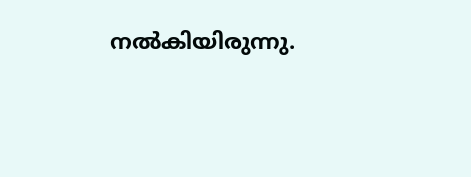നല്‍കിയിരുന്നു.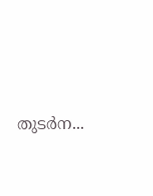തുടര്‍ന...